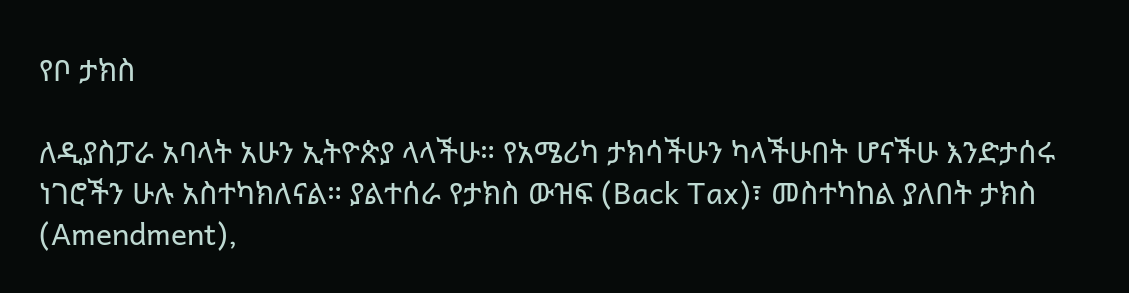የቦ ታክስ

ለዲያስፓራ አባላት አሁን ኢትዮጵያ ላላችሁ። የአሜሪካ ታክሳችሁን ካላችሁበት ሆናችሁ እንድታሰሩ ነገሮችን ሁሉ አስተካክለናል። ያልተሰራ የታክስ ውዝፍ (Back Tax)፣ መስተካከል ያለበት ታክስ (Amendment),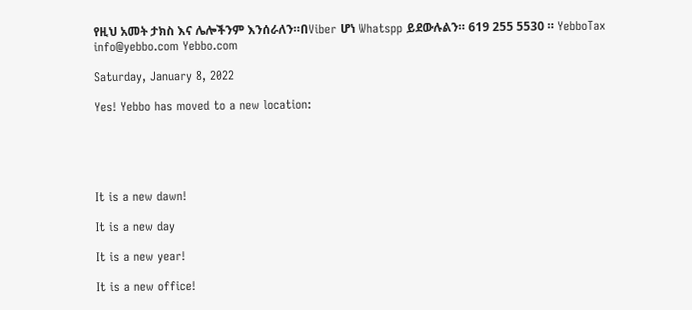የዚህ አመት ታክስ እና ሌሎችንም እንሰራለን።በViber ሆነ Whatspp ይደውሉልን። 619 255 5530 ። YebboTax info@yebbo.com Yebbo.com

Saturday, January 8, 2022

Yes! Yebbo has moved to a new location:





It is a new dawn!

It is a new day

It is a new year!

It is a new office!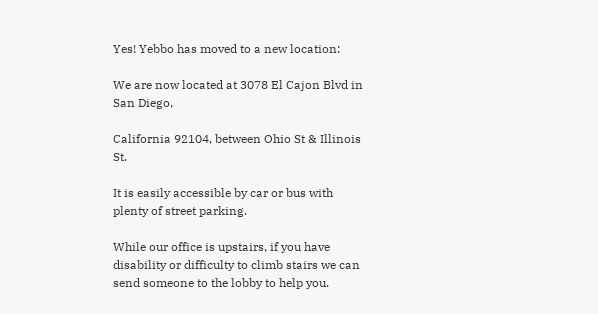Yes! Yebbo has moved to a new location:

We are now located at 3078 El Cajon Blvd in San Diego,

California 92104, between Ohio St & Illinois St.

It is easily accessible by car or bus with plenty of street parking.

While our office is upstairs, if you have disability or difficulty to climb stairs we can send someone to the lobby to help you.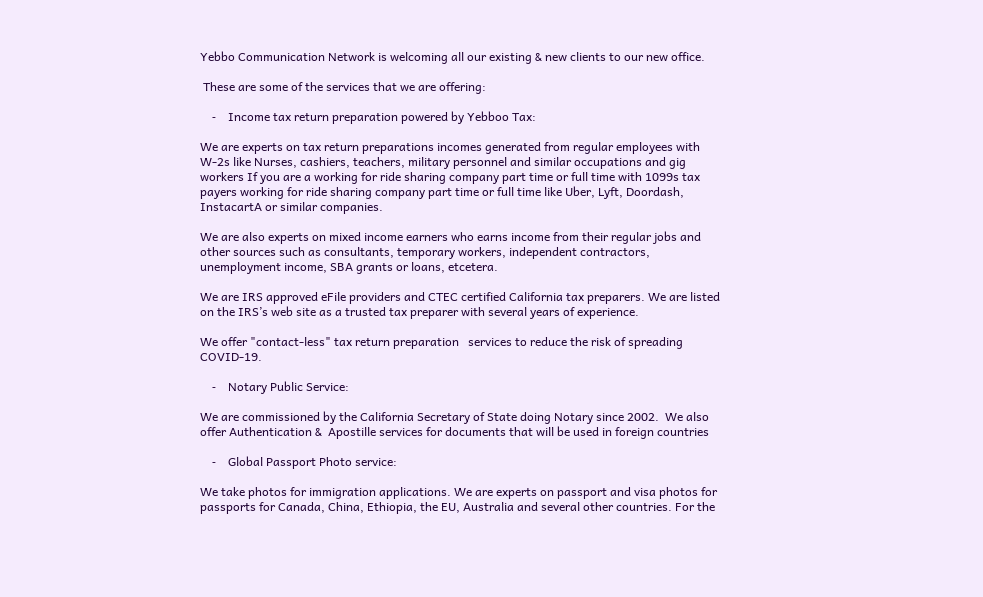Yebbo Communication Network is welcoming all our existing & new clients to our new office.

 These are some of the services that we are offering:

    ⁃    Income tax return preparation powered by Yebboo Tax:

We are experts on tax return preparations incomes generated from regular employees with W-2s like Nurses, cashiers, teachers, military personnel and similar occupations and gig workers If you are a working for ride sharing company part time or full time with 1099s tax payers working for ride sharing company part time or full time like Uber, Lyft, Doordash, InstacartA or similar companies.

We are also experts on mixed income earners who earns income from their regular jobs and other sources such as consultants, temporary workers, independent contractors,   unemployment income, SBA grants or loans, etcetera.

We are IRS approved eFile providers and CTEC certified California tax preparers. We are listed on the IRS’s web site as a trusted tax preparer with several years of experience.

We offer "contact-less" tax return preparation   services to reduce the risk of spreading COVID-19.

    ⁃    Notary Public Service:

We are commissioned by the California Secretary of State doing Notary since 2002.  We also offer Authentication &  Apostille services for documents that will be used in foreign countries

    ⁃    Global Passport Photo service:

We take photos for immigration applications. We are experts on passport and visa photos for passports for Canada, China, Ethiopia, the EU, Australia and several other countries. For the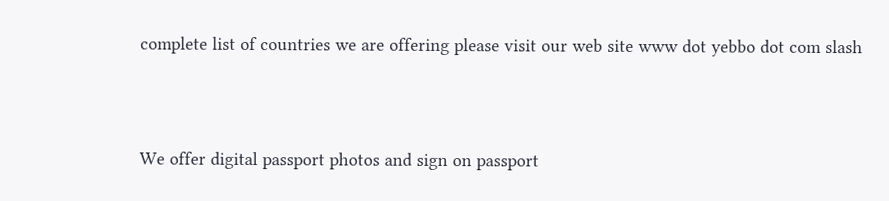complete list of countries we are offering please visit our web site www dot yebbo dot com slash



We offer digital passport photos and sign on passport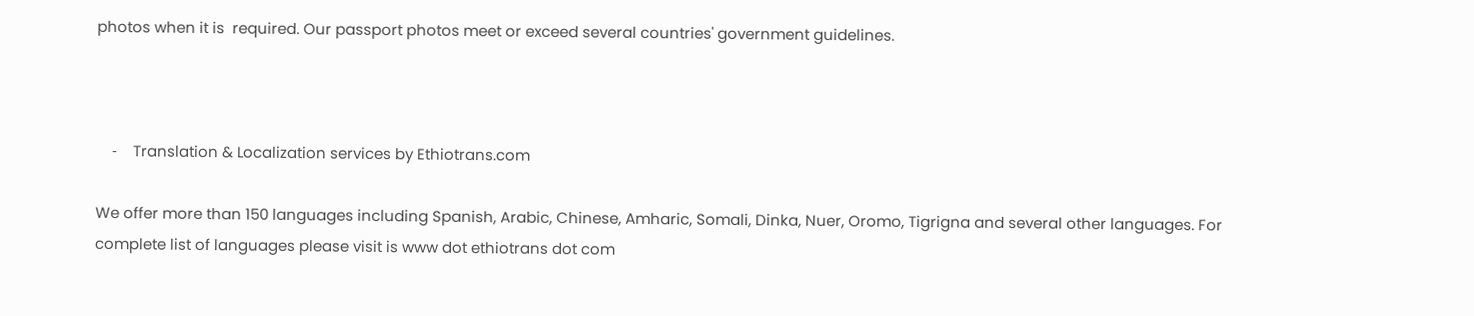photos when it is  required. Our passport photos meet or exceed several countries' government guidelines.



    ⁃    Translation & Localization services by Ethiotrans.com

We offer more than 150 languages including Spanish, Arabic, Chinese, Amharic, Somali, Dinka, Nuer, Oromo, Tigrigna and several other languages. For complete list of languages please visit is www dot ethiotrans dot com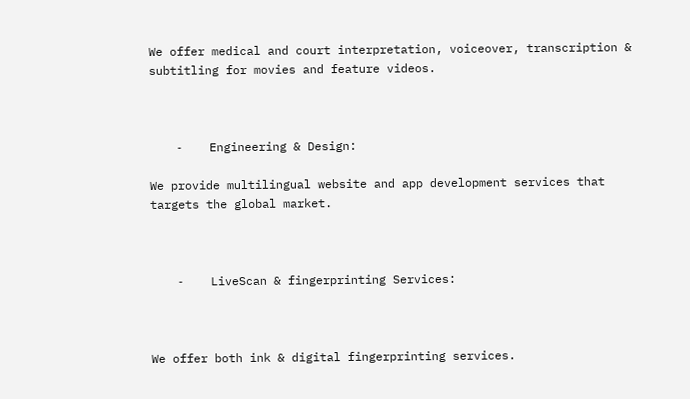We offer medical and court interpretation, voiceover, transcription & subtitling for movies and feature videos.



    ⁃    Engineering & Design:

We provide multilingual website and app development services that targets the global market.



    ⁃    LiveScan & fingerprinting Services:



We offer both ink & digital fingerprinting services.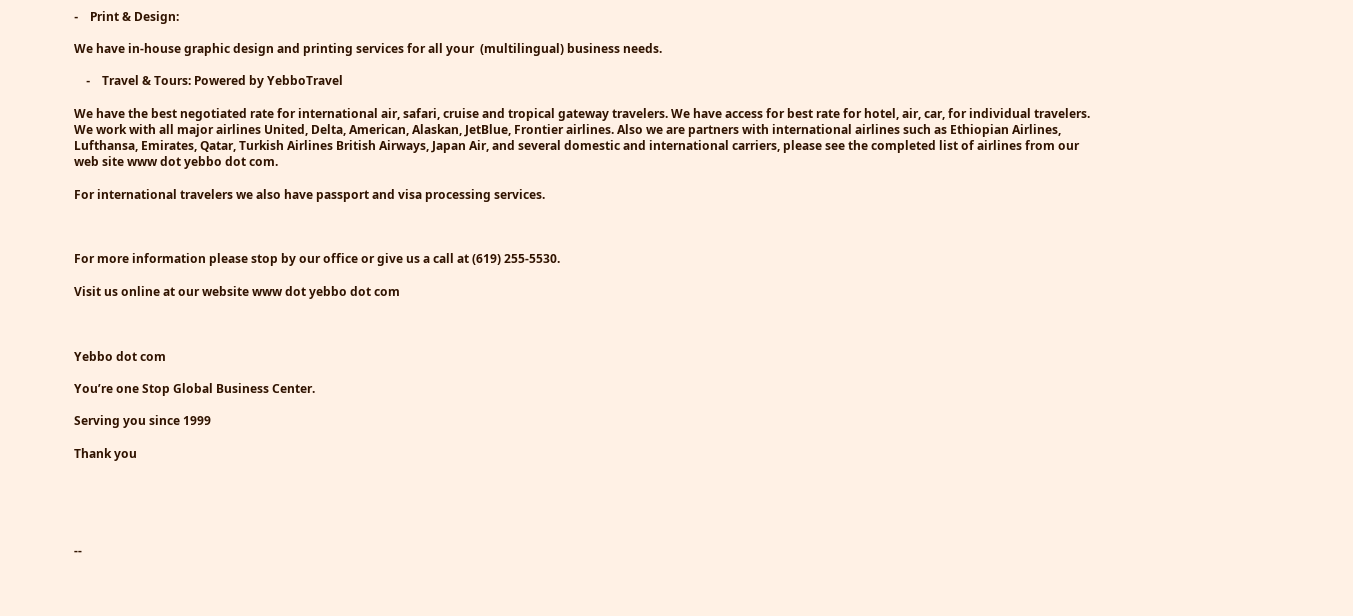⁃    Print & Design:

We have in-house graphic design and printing services for all your  (multilingual) business needs.

    ⁃    Travel & Tours: Powered by YebboTravel

We have the best negotiated rate for international air, safari, cruise and tropical gateway travelers. We have access for best rate for hotel, air, car, for individual travelers. We work with all major airlines United, Delta, American, Alaskan, JetBlue, Frontier airlines. Also we are partners with international airlines such as Ethiopian Airlines, Lufthansa, Emirates, Qatar, Turkish Airlines British Airways, Japan Air, and several domestic and international carriers, please see the completed list of airlines from our web site www dot yebbo dot com.

For international travelers we also have passport and visa processing services.



For more information please stop by our office or give us a call at (619) 255-5530.

Visit us online at our website www dot yebbo dot com



Yebbo dot com

You’re one Stop Global Business Center.

Serving you since 1999

Thank you





--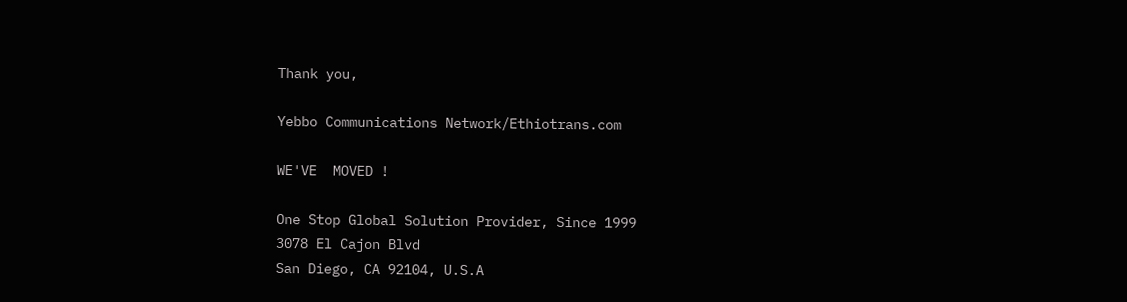Thank you,

Yebbo Communications Network/Ethiotrans.com

WE'VE  MOVED !

One Stop Global Solution Provider, Since 1999
3078 El Cajon Blvd
San Diego, CA 92104, U.S.A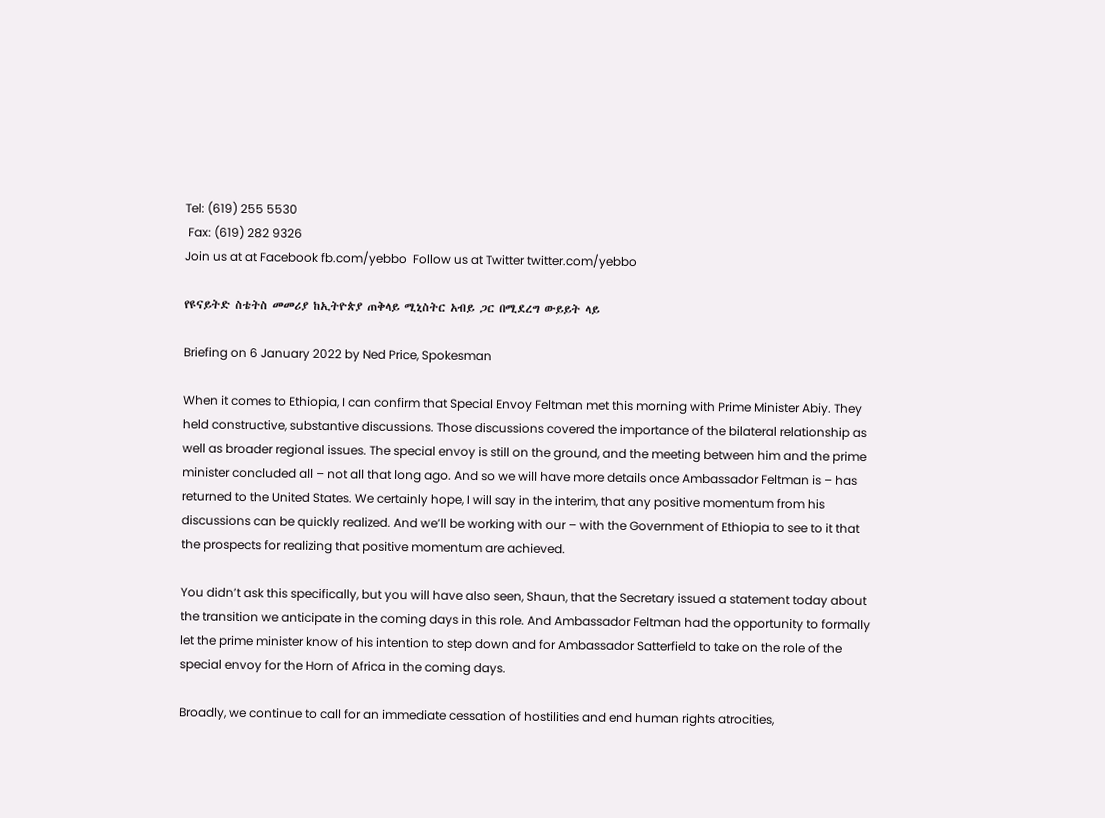Tel: (619) 255 5530
 Fax: (619) 282 9326
Join us at at Facebook fb.com/yebbo  Follow us at Twitter twitter.com/yebbo

የዩናይትድ ስቴትስ መመሪያ ከኢትዮጵያ ጠቅላይ ሚኒስትር አብይ ጋር በሚደረግ ውይይት ላይ

Briefing on 6 January 2022 by Ned Price, Spokesman

When it comes to Ethiopia, I can confirm that Special Envoy Feltman met this morning with Prime Minister Abiy. They held constructive, substantive discussions. Those discussions covered the importance of the bilateral relationship as well as broader regional issues. The special envoy is still on the ground, and the meeting between him and the prime minister concluded all – not all that long ago. And so we will have more details once Ambassador Feltman is – has returned to the United States. We certainly hope, I will say in the interim, that any positive momentum from his discussions can be quickly realized. And we’ll be working with our – with the Government of Ethiopia to see to it that the prospects for realizing that positive momentum are achieved.

You didn’t ask this specifically, but you will have also seen, Shaun, that the Secretary issued a statement today about the transition we anticipate in the coming days in this role. And Ambassador Feltman had the opportunity to formally let the prime minister know of his intention to step down and for Ambassador Satterfield to take on the role of the special envoy for the Horn of Africa in the coming days.

Broadly, we continue to call for an immediate cessation of hostilities and end human rights atrocities,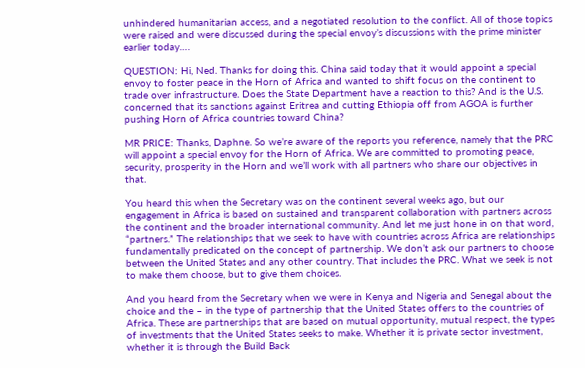unhindered humanitarian access, and a negotiated resolution to the conflict. All of those topics were raised and were discussed during the special envoy’s discussions with the prime minister earlier today….

QUESTION: Hi, Ned. Thanks for doing this. China said today that it would appoint a special envoy to foster peace in the Horn of Africa and wanted to shift focus on the continent to trade over infrastructure. Does the State Department have a reaction to this? And is the U.S. concerned that its sanctions against Eritrea and cutting Ethiopia off from AGOA is further pushing Horn of Africa countries toward China?

MR PRICE: Thanks, Daphne. So we’re aware of the reports you reference, namely that the PRC will appoint a special envoy for the Horn of Africa. We are committed to promoting peace, security, prosperity in the Horn and we’ll work with all partners who share our objectives in that.

You heard this when the Secretary was on the continent several weeks ago, but our engagement in Africa is based on sustained and transparent collaboration with partners across the continent and the broader international community. And let me just hone in on that word, “partners.” The relationships that we seek to have with countries across Africa are relationships fundamentally predicated on the concept of partnership. We don’t ask our partners to choose between the United States and any other country. That includes the PRC. What we seek is not to make them choose, but to give them choices.

And you heard from the Secretary when we were in Kenya and Nigeria and Senegal about the choice and the – in the type of partnership that the United States offers to the countries of Africa. These are partnerships that are based on mutual opportunity, mutual respect, the types of investments that the United States seeks to make. Whether it is private sector investment, whether it is through the Build Back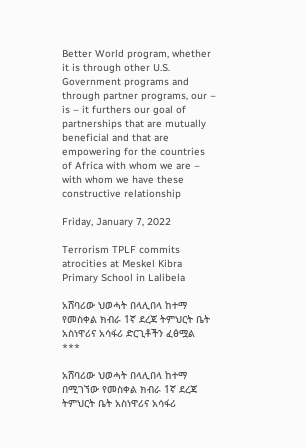Better World program, whether it is through other U.S. Government programs and through partner programs, our – is – it furthers our goal of partnerships that are mutually beneficial and that are empowering for the countries of Africa with whom we are – with whom we have these constructive relationship

Friday, January 7, 2022

Terrorism TPLF commits atrocities at Meskel Kibra Primary School in Lalibela

አሸባሪው ህወሓት በላሊበላ ከተማ የመስቀል ክብራ 1ኛ ደረጃ ትምህርት ቤት አስነዋሪና አሳፋሪ ድርጊቶችን ፈፅሟል
***

አሸባሪው ህወሓት በላሊበላ ከተማ በሚገኘው የመስቀል ክብራ 1ኛ ደረጃ ትምህርት ቤት አስነዋሪና አሳፋሪ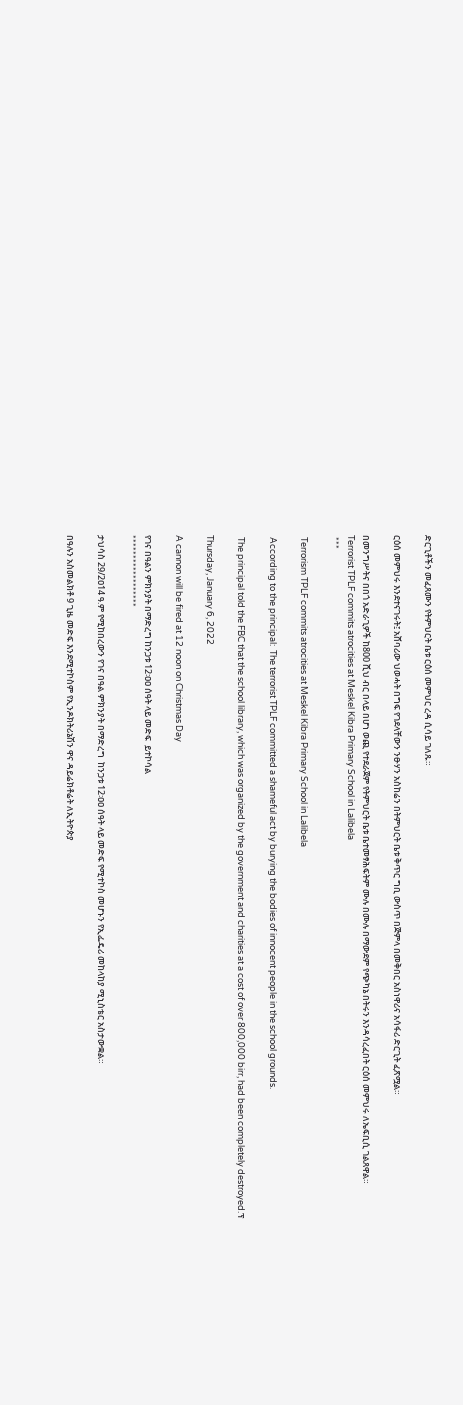ድርጊቶችን መፈጸሙን የትምህርት ቤቱ ርዕሰ መምህር ረዳ ሲሳይ ገለጹ።

ርዕሰ መምህሩ እንደተናገሩት፤ አሸባሪው ህወሓት በግፍ የገደላቸውን ንፁሃን አስከሬን በትምህርት ቤቱ ቅጥር ግቢ ውስጥ በጅምላ በመቅበር አስነዋሪና አሳፋሪ ድርጊት ፈጽሟል።

በመንግሥትና በበጎ አድራጊዎች ከ800 ሺህ ብር በላይ በሆነ ወጪ የተደራጀም የትምህርት ቤቱ ቤተመፃሕፍትም ሙሉ በሙሉ በማውደም የጭካኔ በትሩን እንዳሳረፈበት ርዕሰ መምህሩ ለኤፍቢሲ ገልጸዋል።
Terrorist TPLF commits atrocities at Meskel Kibra Primary School in Lalibela
 ***

 Terrorism TPLF commits atrocities at Meskel Kibra Primary School in Lalibela

 According to the principal:  The terrorist TPLF committed a shameful act by burying the bodies of innocent people in the school grounds.

 The principal told the FBC that the school library, which was organized by the government and charities at a cost of over 800,000 birr, had been completely destroyed.ፕ

Thursday, January 6, 2022

A cannon will be fired at 12 noon on Christmas Day

የገና በዓልን ምክንያት በማድረግ ከንጋቱ 12፡ዐዐ ሰዓት ላይ መድፍ  ይተኮሳል
******************

ታህሳስ 29/2ዐ14 ዓ.ም የሚከበረውን የገና በዓል ምክንያት በማድረግ  ከንጋቱ 12፡ዐዐ ሰዓት ላይ መድፍ የሚተኮስ መሆኑን የኢፌዴሪ መከላከያ ሚኒስቴር አስታውቋል።

በዓሉን አስመልክቶ 9 ጊዜ መድፍ እንደሚተኮስም የኢንዶክትሪኔሽን ዋና ዳይሬክቶሬት ለኢትዮጵያ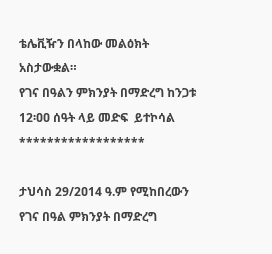ቴሌቪዥን በላከው መልዕክት አስታውቋል።
የገና በዓልን ምክንያት በማድረግ ከንጋቱ 12፡ዐዐ ሰዓት ላይ መድፍ  ይተኮሳል
******************

ታህሳስ 29/2ዐ14 ዓ.ም የሚከበረውን የገና በዓል ምክንያት በማድረግ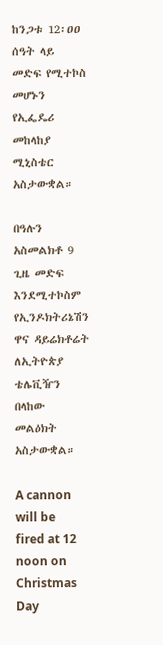ከንጋቱ 12፡ዐዐ ሰዓት ላይ መድፍ የሚተኮስ መሆኑን የኢፌዴሪ መከላከያ ሚኒስቴር አስታውቋል።

በዓሉን አስመልክቶ 9 ጊዜ መድፍ እንደሚተኮስም የኢንዶክትሪኔሽን ዋና ዳይሬክቶሬት ለኢትዮጵያ ቴሌቪዥን በላከው መልዕክት አስታውቋል።

A cannon will be fired at 12 noon on Christmas Day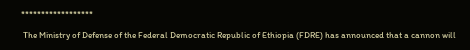******************

 The Ministry of Defense of the Federal Democratic Republic of Ethiopia (FDRE) has announced that a cannon will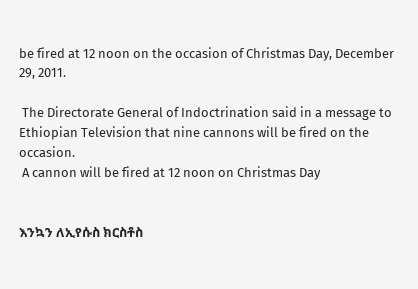be fired at 12 noon on the occasion of Christmas Day, December 29, 2011.

 The Directorate General of Indoctrination said in a message to Ethiopian Television that nine cannons will be fired on the occasion.
 A cannon will be fired at 12 noon on Christmas Day


እንኳን ለኢየሱስ ክርስቶስ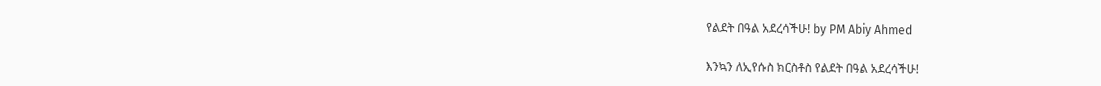የልደት በዓል አደረሳችሁ! by PM Abiy Ahmed

እንኳን ለኢየሱስ ክርስቶስ የልደት በዓል አደረሳችሁ!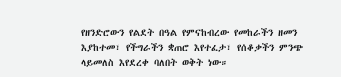የዘንድሮውን የልደት በዓል የምናከብረው የመከራችን ዘመን እያከተመ፣ የችግራችን ቋጠሮ እየተፈታ፣ የሰቆቃችን ምንጭ ላይመለስ እየደረቀ ባለበት ወቅት ነው።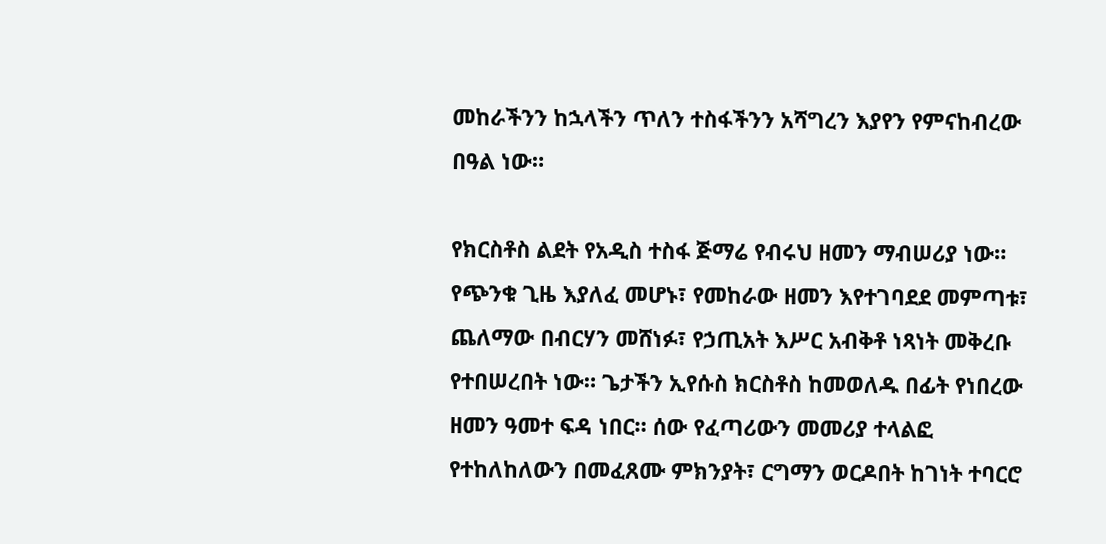መከራችንን ከኋላችን ጥለን ተስፋችንን አሻግረን እያየን የምናከብረው በዓል ነው።

የክርስቶስ ልደት የአዲስ ተስፋ ጅማሬ የብሩህ ዘመን ማብሠሪያ ነው። የጭንቁ ጊዜ እያለፈ መሆኑ፣ የመከራው ዘመን እየተገባደደ መምጣቱ፣ ጨለማው በብርሃን መሸነፉ፣ የኃጢአት እሥር አብቅቶ ነጻነት መቅረቡ የተበሠረበት ነው። ጌታችን ኢየሱስ ክርስቶስ ከመወለዱ በፊት የነበረው ዘመን ዓመተ ፍዳ ነበር። ሰው የፈጣሪውን መመሪያ ተላልፎ የተከለከለውን በመፈጸሙ ምክንያት፣ ርግማን ወርዶበት ከገነት ተባርሮ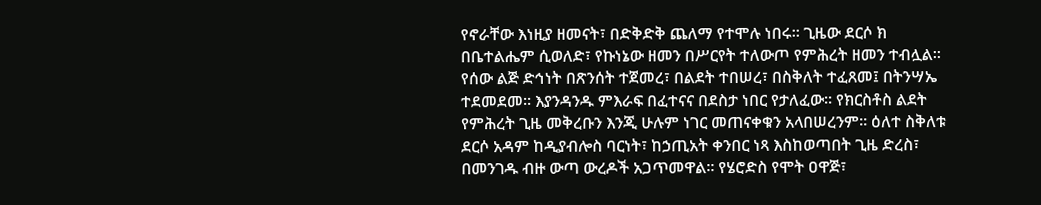የኖራቸው እነዚያ ዘመናት፣ በድቅድቅ ጨለማ የተሞሉ ነበሩ። ጊዜው ደርሶ ክ በቤተልሔም ሲወለድ፣ የኩነኔው ዘመን በሥርየት ተለውጦ የምሕረት ዘመን ተብሏል።
የሰው ልጅ ድኅነት በጽንሰት ተጀመረ፣ በልደት ተበሠረ፣ በስቅለት ተፈጸመ፤ በትንሣኤ ተደመደመ። እያንዳንዱ ምእራፍ በፈተናና በደስታ ነበር የታለፈው። የክርስቶስ ልደት የምሕረት ጊዜ መቅረቡን እንጂ ሁሉም ነገር መጠናቀቁን አላበሠረንም። ዕለተ ስቅለቱ ደርሶ አዳም ከዲያብሎስ ባርነት፣ ከኃጢአት ቀንበር ነጻ እስከወጣበት ጊዜ ድረስ፣ በመንገዱ ብዙ ውጣ ውረዶች አጋጥመዋል። የሄሮድስ የሞት ዐዋጅ፣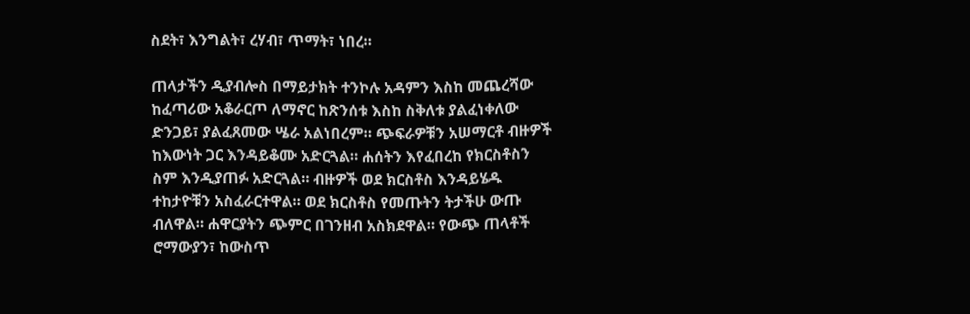ስደት፣ እንግልት፣ ረሃብ፣ ጥማት፣ ነበረ።

ጠላታችን ዲያብሎስ በማይታክት ተንኮሉ አዳምን እስከ መጨረሻው ከፈጣሪው አቆራርጦ ለማኖር ከጽንሰቱ እስከ ስቅለቱ ያልፈነቀለው ድንጋይ፣ ያልፈጸመው ሤራ አልነበረም። ጭፍራዎቹን አሠማርቶ ብዙዎች ከእውነት ጋር እንዳይቆሙ አድርጓል። ሐሰትን እየፈበረከ የክርስቶስን ስም እንዲያጠፉ አድርጓል። ብዙዎች ወደ ክርስቶስ እንዳይሄዱ ተከታዮቹን አስፈራርተዋል። ወደ ክርስቶስ የመጡትን ትታችሁ ውጡ ብለዋል። ሐዋርያትን ጭምር በገንዘብ አስክደዋል። የውጭ ጠላቶች ሮማውያን፣ ከውስጥ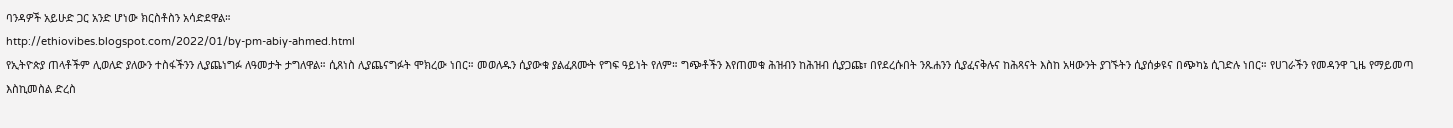ባንዳዎች አይሁድ ጋር አንድ ሆነው ክርስቶስን አሳድደዋል።
http://ethiovibes.blogspot.com/2022/01/by-pm-abiy-ahmed.html
የኢትዮጵያ ጠላቶችም ሊወለድ ያለውን ተስፋችንን ሊያጨነግፉ ለዓመታት ታግለዋል። ሲጸነስ ሊያጨናግፉት ሞክረው ነበር። መወለዱን ሲያውቁ ያልፈጸሙት የግፍ ዓይነት የለም። ግጭቶችን እየጠመቁ ሕዝብን ከሕዝብ ሲያጋጩ፣ በየደረሱበት ንጹሐንን ሲያፈናቅሉና ከሕጻናት እስከ አዛውንት ያገኙትን ሲያሰቃዩና በጭካኔ ሲገድሉ ነበር። የሀገራችን የመዳንዋ ጊዜ የማይመጣ እስኪመስል ድረስ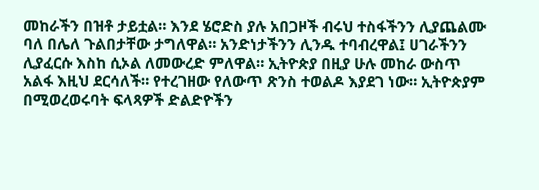መከራችን በዝቶ ታይቷል። እንደ ሄሮድስ ያሉ አበጋዞች ብሩህ ተስፋችንን ሊያጨልሙ ባለ በሌለ ጉልበታቸው ታግለዋል። አንድነታችንን ሊንዱ ተባብረዋል፤ ሀገራችንን ሊያፈርሱ እስከ ሲኦል ለመውረድ ምለዋል። ኢትዮጵያ በዚያ ሁሉ መከራ ውስጥ አልፋ እዚህ ደርሳለች። የተረገዘው የለውጥ ጽንስ ተወልዶ እያደገ ነው። ኢትዮጵያም በሚወረወሩባት ፍላጻዎች ድልድዮችን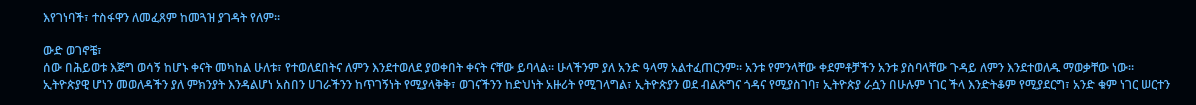እየገነባች፣ ተስፋዋን ለመፈጸም ከመጓዝ ያገዳት የለም።

ውድ ወገኖቼ፣
ሰው በሕይወቱ እጅግ ወሳኝ ከሆኑ ቀናት መካከል ሁለቱ፣ የተወለደበትና ለምን እንደተወለደ ያወቀበት ቀናት ናቸው ይባላል። ሁላችንም ያለ አንድ ዓላማ አልተፈጠርንም። አንቱ የምንላቸው ቀደምቶቻችን አንቱ ያስባላቸው ጉዳይ ለምን እንደተወለዱ ማወቃቸው ነው። ኢትዮጵያዊ ሆነን መወለዳችን ያለ ምክንያት እንዳልሆነ አስበን ሀገራችንን ከጥገኝነት የሚያላቅቅ፣ ወገናችንን ከድህነት አዙሪት የሚገላግል፣ ኢትዮጵያን ወደ ብልጽግና ጎዳና የሚያስገባ፣ ኢትዮጵያ ራሷን በሁሉም ነገር ችላ እንድትቆም የሚያደርግ፣ አንድ ቁም ነገር ሠርተን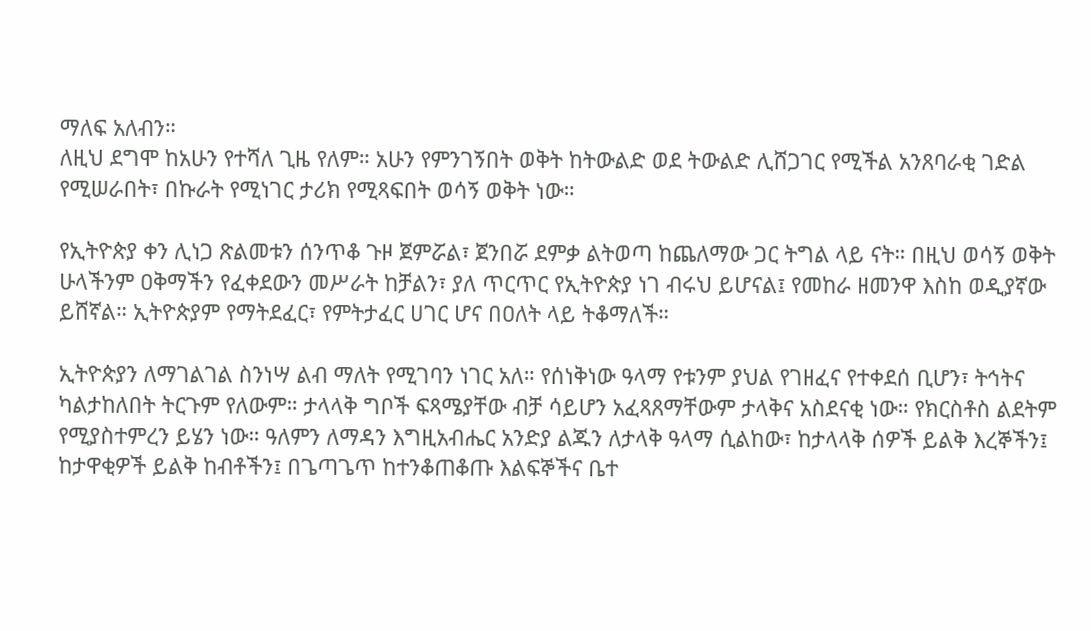ማለፍ አለብን።
ለዚህ ደግሞ ከአሁን የተሻለ ጊዜ የለም። አሁን የምንገኝበት ወቅት ከትውልድ ወደ ትውልድ ሊሸጋገር የሚችል አንጸባራቂ ገድል የሚሠራበት፣ በኩራት የሚነገር ታሪክ የሚጻፍበት ወሳኝ ወቅት ነው።

የኢትዮጵያ ቀን ሊነጋ ጽልመቱን ሰንጥቆ ጉዞ ጀምሯል፣ ጀንበሯ ደምቃ ልትወጣ ከጨለማው ጋር ትግል ላይ ናት። በዚህ ወሳኝ ወቅት ሁላችንም ዐቅማችን የፈቀደውን መሥራት ከቻልን፣ ያለ ጥርጥር የኢትዮጵያ ነገ ብሩህ ይሆናል፤ የመከራ ዘመንዋ እስከ ወዲያኛው ይሸኛል። ኢትዮጵያም የማትደፈር፣ የምትታፈር ሀገር ሆና በዐለት ላይ ትቆማለች።

ኢትዮጵያን ለማገልገል ስንነሣ ልብ ማለት የሚገባን ነገር አለ። የሰነቅነው ዓላማ የቱንም ያህል የገዘፈና የተቀደሰ ቢሆን፣ ትኅትና ካልታከለበት ትርጉም የለውም። ታላላቅ ግቦች ፍጻሜያቸው ብቻ ሳይሆን አፈጻጸማቸውም ታላቅና አስደናቂ ነው። የክርስቶስ ልደትም የሚያስተምረን ይሄን ነው። ዓለምን ለማዳን እግዚአብሔር አንድያ ልጁን ለታላቅ ዓላማ ሲልከው፣ ከታላላቅ ሰዎች ይልቅ እረኞችን፤ ከታዋቂዎች ይልቅ ከብቶችን፤ በጌጣጌጥ ከተንቆጠቆጡ እልፍኞችና ቤተ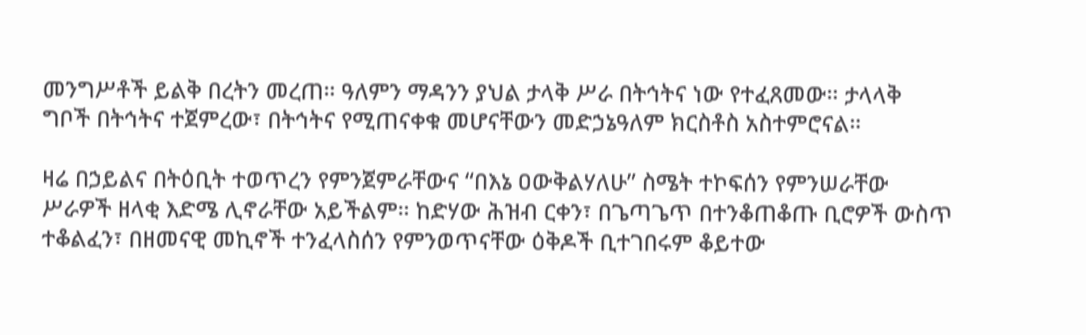መንግሥቶች ይልቅ በረትን መረጠ። ዓለምን ማዳንን ያህል ታላቅ ሥራ በትኅትና ነው የተፈጸመው። ታላላቅ ግቦች በትኅትና ተጀምረው፣ በትኅትና የሚጠናቀቁ መሆናቸውን መድኃኔዓለም ክርስቶስ አስተምሮናል።

ዛሬ በኃይልና በትዕቢት ተወጥረን የምንጀምራቸውና “በእኔ ዐውቅልሃለሁ” ስሜት ተኮፍሰን የምንሠራቸው ሥራዎች ዘላቂ እድሜ ሊኖራቸው አይችልም። ከድሃው ሕዝብ ርቀን፣ በጌጣጌጥ በተንቆጠቆጡ ቢሮዎች ውስጥ ተቆልፈን፣ በዘመናዊ መኪኖች ተንፈላስሰን የምንወጥናቸው ዕቅዶች ቢተገበሩም ቆይተው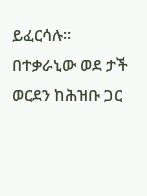ይፈርሳሉ። በተቃራኒው ወደ ታች ወርደን ከሕዝቡ ጋር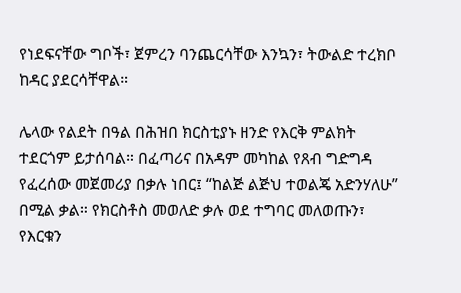የነደፍናቸው ግቦች፣ ጀምረን ባንጨርሳቸው እንኳን፣ ትውልድ ተረክቦ ከዳር ያደርሳቸዋል።

ሌላው የልደት በዓል በሕዝበ ክርስቲያኑ ዘንድ የእርቅ ምልክት ተደርጎም ይታሰባል። በፈጣሪና በአዳም መካከል የጸብ ግድግዳ የፈረሰው መጀመሪያ በቃሉ ነበር፤ “ከልጅ ልጅህ ተወልጄ አድንሃለሁ” በሚል ቃል። የክርስቶስ መወለድ ቃሉ ወደ ተግባር መለወጡን፣ የእርቁን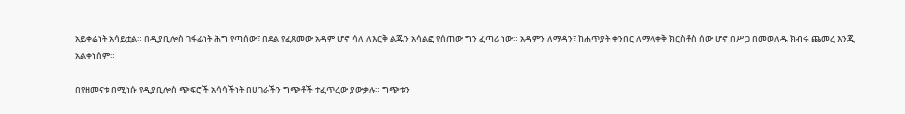አይቀሬነት አሳይቷል። በዲያቢሎስ ገፋፊነት ሕግ የጣሰው፣ በደል የፈጸመው አዳም ሆኖ ሳለ ለእርቅ ልጁን አሳልፎ የሰጠው ግን ፈጣሪ ነው። አዳምን ለማዳን፣ ከሐጥያት ቀንበር ለማላቀቅ ክርስቶስ ሰው ሆኖ በሥጋ በመወለዱ ክብሩ ጨመረ እንጂ አልቀነሰም።

በየዘመናቱ በሚነሱ የዲያቢሎስ ጭፍሮች አሳሳችነት በሀገራችን ግጭቶች ተፈጥረው ያውቃሉ። ግጭቱን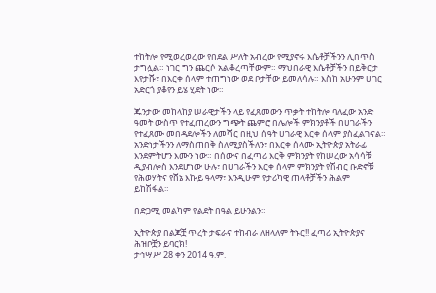ተከትሎ የሚወረወረው የበደል ሥለት አብረው የሚያኖሩ እሴቶቻችንን ሊበጥስ ታግሏል። ነገር ግን ጨርሶ አልቆረጣቸውም። ማህበራዊ እሴቶቻችን በይቅርታ እየታሹ፣ በእርቀ ሰላም ተጠግነው ወደ ቦታቸው ይመለሳሉ። እስከ አሁንም ሀገር አድርጎ ያቆየን ይሄ ሂደት ነው።

ጁንታው መከላከያ ሠራዊታችን ላይ የፈጸመውን ጥቃት ተከትሎ ባለፈው አንድ ዓመት ውስጥ የተፈጠረውን ግጭት ጨምሮ በሌሎች ምክንያቶች በሀገራችን የተፈጸሙ መበዳደሎችን ለመሻር በዚህ ሰዓት ሀገራዊ እርቀ ሰላም ያስፈልገናል። አንድነታችንን ለማስጠበቅ ስለሚያስችለን፣ በእርቀ ሰላሙ ኢትዮጵያ አትራፊ እንደምትሆን እሙን ነው። በሰውና በፈጣሪ እርቅ ምክንያት የከሠረው አሳሳቹ ዲያብሎስ እንደሆነው ሁሉ፣ በሀገራችን እርቀ ሰላም ምክንያት የሽብር ቡድኖቹ የሕወሃትና የሸኔ እኩይ ዓላማ፣ እንዲሁም የታሪካዊ ጠላቶቻችን ሕልም ይከሽፋል።

በድጋሚ መልካም የልደት በዓል ይሁንልን።

ኢትዮጵያ በልጆቿ ጥረት ታፍራና ተከብራ ለዘላለም ትኑር!! ፈጣሪ ኢትዮጵያና ሕዝቦቿን ይባርክ!
ታኅሣሥ 28 ቀን 2014 ዓ.ም.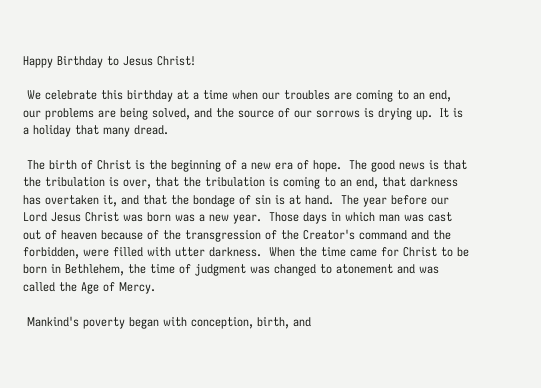Happy Birthday to Jesus Christ!

 We celebrate this birthday at a time when our troubles are coming to an end, our problems are being solved, and the source of our sorrows is drying up.  It is a holiday that many dread.

 The birth of Christ is the beginning of a new era of hope.  The good news is that the tribulation is over, that the tribulation is coming to an end, that darkness has overtaken it, and that the bondage of sin is at hand.  The year before our Lord Jesus Christ was born was a new year.  Those days in which man was cast out of heaven because of the transgression of the Creator's command and the forbidden, were filled with utter darkness.  When the time came for Christ to be born in Bethlehem, the time of judgment was changed to atonement and was called the Age of Mercy.

 Mankind's poverty began with conception, birth, and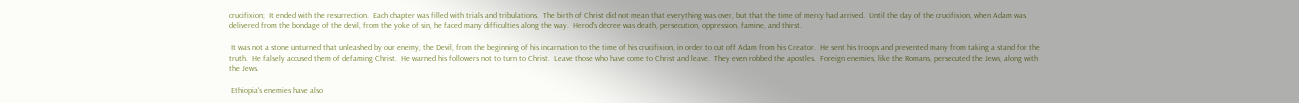crucifixion;  It ended with the resurrection.  Each chapter was filled with trials and tribulations.  The birth of Christ did not mean that everything was over, but that the time of mercy had arrived.  Until the day of the crucifixion, when Adam was delivered from the bondage of the devil, from the yoke of sin, he faced many difficulties along the way.  Herod's decree was death, persecution, oppression, famine, and thirst.

 It was not a stone unturned that unleashed by our enemy, the Devil, from the beginning of his incarnation to the time of his crucifixion, in order to cut off Adam from his Creator.  He sent his troops and prevented many from taking a stand for the truth.  He falsely accused them of defaming Christ.  He warned his followers not to turn to Christ.  Leave those who have come to Christ and leave.  They even robbed the apostles.  Foreign enemies, like the Romans, persecuted the Jews, along with the Jews.

 Ethiopia's enemies have also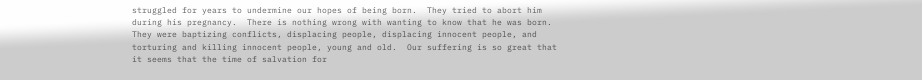struggled for years to undermine our hopes of being born.  They tried to abort him during his pregnancy.  There is nothing wrong with wanting to know that he was born.  They were baptizing conflicts, displacing people, displacing innocent people, and torturing and killing innocent people, young and old.  Our suffering is so great that it seems that the time of salvation for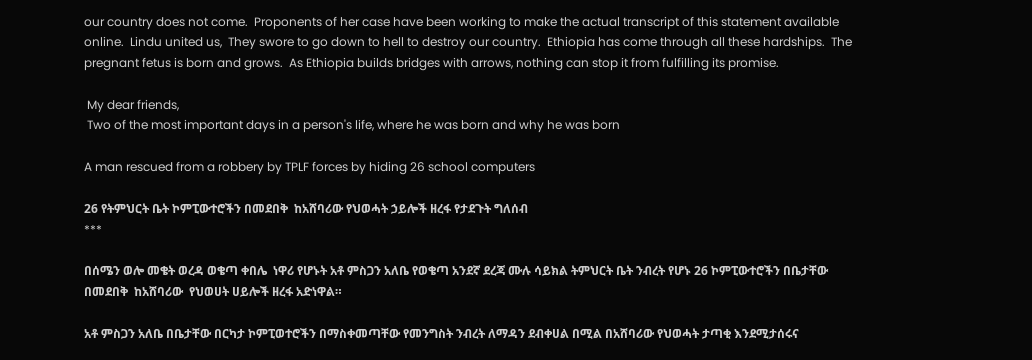our country does not come.  Proponents of her case have been working to make the actual transcript of this statement available online.  Lindu united us,  They swore to go down to hell to destroy our country.  Ethiopia has come through all these hardships.  The pregnant fetus is born and grows.  As Ethiopia builds bridges with arrows, nothing can stop it from fulfilling its promise.

 My dear friends,
 Two of the most important days in a person's life, where he was born and why he was born

A man rescued from a robbery by TPLF forces by hiding 26 school computers

26 የትምህርት ቤት ኮምፒውተሮችን በመደበቅ  ከአሸባሪው የህወሓት ኃይሎች ዘረፋ የታደጉት ግለሰብ
***

በሰሜን ወሎ መቄት ወረዳ ወቄጣ ቀበሌ  ነዋሪ የሆኑት አቶ ምስጋን አለቤ የወቄጣ አንደኛ ደረጃ ሙሉ ሳይክል ትምህርት ቤት ንብረት የሆኑ 26 ኮምፒውተሮችን በቤታቸው በመደበቅ  ከአሸባሪው  የህወሀት ሀይሎች ዘረፋ አድነዋል።

አቶ ምስጋን አለቤ በቤታቸው በርካታ ኮምፒወተሮችን በማስቀመጣቸው የመንግስት ንብረት ለማዳን ደብቀሀል በሚል በአሸባሪው የህወሓት ታጣቂ እንደሚታሰሩና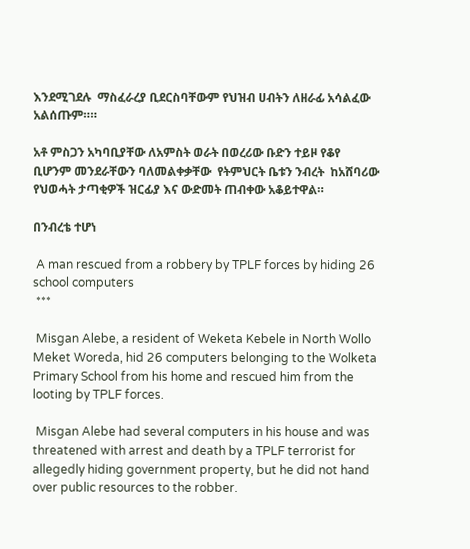እንደሚገደሉ  ማስፈራረያ ቢደርስባቸውም የህዝብ ሀብትን ለዘራፊ አሳልፈው አልሰጡም።።

አቶ ምስጋን አካባቢያቸው ለአምስት ወራት በወረሪው ቡድን ተይዞ የቆየ ቢሆንም መንደራቸውን ባለመልቀቃቸው  የትምህርት ቤቱን ንብረት  ከአሸባሪው የህወሓት ታጣቂዎች ዝርፊያ እና ውድመት ጠብቀው አቆይተዋል።

በንብረቴ ተሆነ

 A man rescued from a robbery by TPLF forces by hiding 26 school computers
 ***

 Misgan Alebe, a resident of Weketa Kebele in North Wollo Meket Woreda, hid 26 computers belonging to the Wolketa Primary School from his home and rescued him from the looting by TPLF forces.

 Misgan Alebe had several computers in his house and was threatened with arrest and death by a TPLF terrorist for allegedly hiding government property, but he did not hand over public resources to the robber.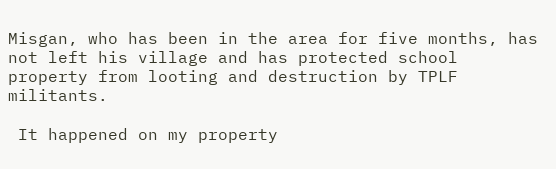Misgan, who has been in the area for five months, has not left his village and has protected school property from looting and destruction by TPLF militants.

 It happened on my property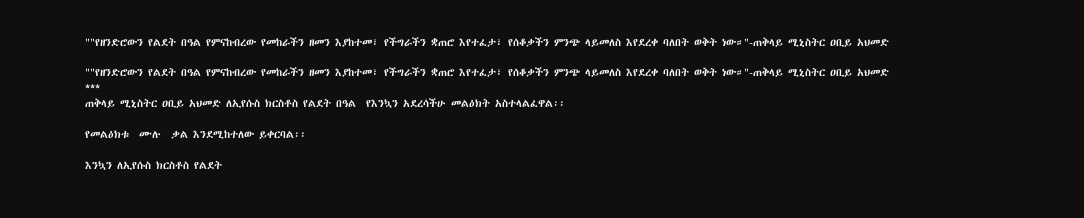""የዘንድሮውን የልደት በዓል የምናከብረው የመከራችን ዘመን እያከተመ፣ የችግራችን ቋጠሮ እየተፈታ፣ የሰቆቃችን ምንጭ ላይመለስ እየደረቀ ባለበት ወቅት ነው።"-ጠቅላይ ሚኒስትር ዐቢይ አህመድ

""የዘንድሮውን የልደት በዓል የምናከብረው የመከራችን ዘመን እያከተመ፣ የችግራችን ቋጠሮ እየተፈታ፣ የሰቆቃችን ምንጭ ላይመለስ እየደረቀ ባለበት ወቅት ነው።"-ጠቅላይ ሚኒስትር ዐቢይ አህመድ
***
ጠቅላይ ሚኒስትር ዐቢይ አህመድ ለኢየሱስ ክርስቶስ የልደት በዓል  የእንኳን አደረሳችሁ መልዕክት አስተላልፈዋል፡፡

የመልዕክቱ  ሙሉ  ቃል እንደሚከተለው ይቀርባል፡፡

እንኳን ለኢየሱስ ክርስቶስ የልደት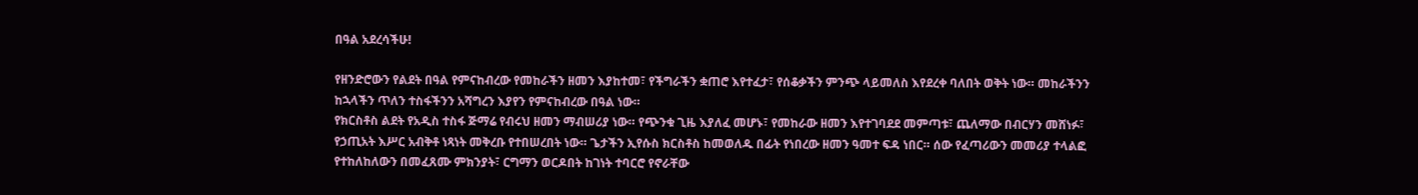በዓል አደረሳችሁ!

የዘንድሮውን የልደት በዓል የምናከብረው የመከራችን ዘመን እያከተመ፣ የችግራችን ቋጠሮ እየተፈታ፣ የሰቆቃችን ምንጭ ላይመለስ እየደረቀ ባለበት ወቅት ነው። መከራችንን ከኋላችን ጥለን ተስፋችንን አሻግረን እያየን የምናከብረው በዓል ነው።
የክርስቶስ ልደት የአዲስ ተስፋ ጅማሬ የብሩህ ዘመን ማብሠሪያ ነው። የጭንቁ ጊዜ እያለፈ መሆኑ፣ የመከራው ዘመን እየተገባደደ መምጣቱ፣ ጨለማው በብርሃን መሸነፉ፣ የኃጢአት እሥር አብቅቶ ነጻነት መቅረቡ የተበሠረበት ነው። ጌታችን ኢየሱስ ክርስቶስ ከመወለዱ በፊት የነበረው ዘመን ዓመተ ፍዳ ነበር። ሰው የፈጣሪውን መመሪያ ተላልፎ የተከለከለውን በመፈጸሙ ምክንያት፣ ርግማን ወርዶበት ከገነት ተባርሮ የኖራቸው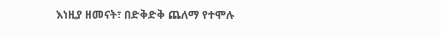እነዚያ ዘመናት፣ በድቅድቅ ጨለማ የተሞሉ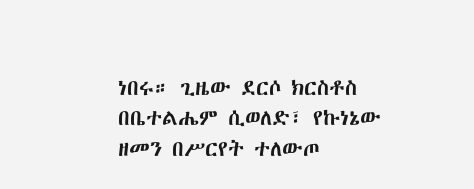ነበሩ። ጊዜው ደርሶ ክርስቶስ በቤተልሔም ሲወለድ፣ የኩነኔው ዘመን በሥርየት ተለውጦ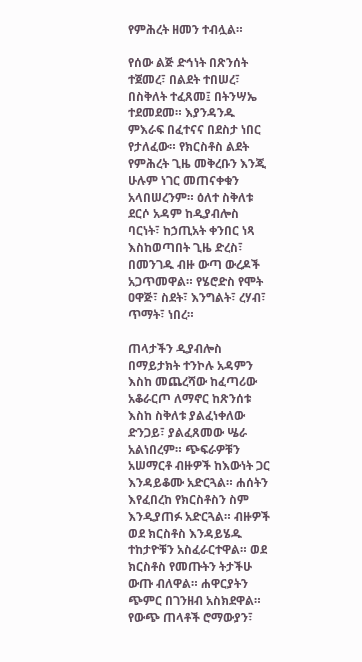የምሕረት ዘመን ተብሏል።

የሰው ልጅ ድኅነት በጽንሰት ተጀመረ፣ በልደት ተበሠረ፣ በስቅለት ተፈጸመ፤ በትንሣኤ ተደመደመ። እያንዳንዱ ምእራፍ በፈተናና በደስታ ነበር የታለፈው። የክርስቶስ ልደት የምሕረት ጊዜ መቅረቡን እንጂ ሁሉም ነገር መጠናቀቁን አላበሠረንም። ዕለተ ስቅለቱ ደርሶ አዳም ከዲያብሎስ ባርነት፣ ከኃጢአት ቀንበር ነጻ እስከወጣበት ጊዜ ድረስ፣ በመንገዱ ብዙ ውጣ ውረዶች አጋጥመዋል። የሄሮድስ የሞት ዐዋጅ፣ ስደት፣ እንግልት፣ ረሃብ፣ ጥማት፣ ነበረ።

ጠላታችን ዲያብሎስ በማይታክት ተንኮሉ አዳምን እስከ መጨረሻው ከፈጣሪው አቆራርጦ ለማኖር ከጽንሰቱ እስከ ስቅለቱ ያልፈነቀለው ድንጋይ፣ ያልፈጸመው ሤራ አልነበረም። ጭፍራዎቹን አሠማርቶ ብዙዎች ከእውነት ጋር እንዳይቆሙ አድርጓል። ሐሰትን እየፈበረከ የክርስቶስን ስም እንዲያጠፉ አድርጓል። ብዙዎች ወደ ክርስቶስ እንዳይሄዱ ተከታዮቹን አስፈራርተዋል። ወደ ክርስቶስ የመጡትን ትታችሁ ውጡ ብለዋል። ሐዋርያትን ጭምር በገንዘብ አስክደዋል። የውጭ ጠላቶች ሮማውያን፣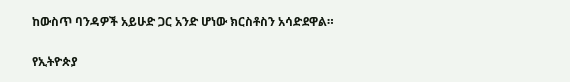ከውስጥ ባንዳዎች አይሁድ ጋር አንድ ሆነው ክርስቶስን አሳድደዋል።

የኢትዮጵያ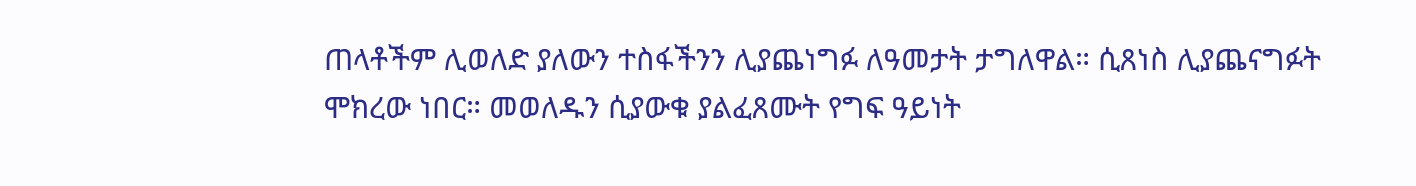ጠላቶችም ሊወለድ ያለውን ተስፋችንን ሊያጨነግፉ ለዓመታት ታግለዋል። ሲጸነስ ሊያጨናግፉት ሞክረው ነበር። መወለዱን ሲያውቁ ያልፈጸሙት የግፍ ዓይነት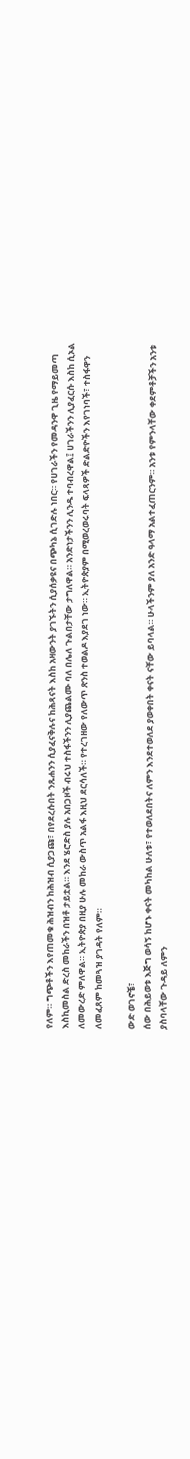የለም። ግጭቶችን እየጠመቁ ሕዝብን ከሕዝብ ሲያጋጩ፣ በየደረሱበት ንጹሐንን ሲያፈናቅሉና ከሕጻናት እስከ አዛውንት ያገኙትን ሲያሰቃዩና በጭካኔ ሲገድሉ ነበር። የሀገራችን የመዳንዋ ጊዜ የማይመጣ እስኪመስል ድረስ መከራችን በዝቶ ታይቷል። እንደ ሄሮድስ ያሉ አበጋዞች ብሩህ ተስፋችንን ሊያጨልሙ ባለ በሌለ ጉልበታቸው ታግለዋል። አንድነታችንን ሊንዱ ተባብረዋል፤ ሀገራችንን ሊያፈርሱ እስከ ሲኦል ለመውረድ ምለዋል። ኢትዮጵያ በዚያ ሁሉ መከራ ውስጥ አልፋ እዚህ ደርሳለች። የተረገዘው የለውጥ ጽንስ ተወልዶ እያደገ ነው። ኢትዮጵያም በሚወረወሩባት ፍላጻዎች ድልድዮችን እየገነባች፣ ተስፋዋን ለመፈጸም ከመጓዝ ያገዳት የለም።

ውድ ወገኖቼ፣
ሰው በሕይወቱ እጅግ ወሳኝ ከሆኑ ቀናት መካከል ሁለቱ፣ የተወለደበትና ለምን እንደተወለደ ያወቀበት ቀናት ናቸው ይባላል። ሁላችንም ያለ አንድ ዓላማ አልተፈጠርንም። አንቱ የምንላቸው ቀደምቶቻችን አንቱ ያስባላቸው ጉዳይ ለምን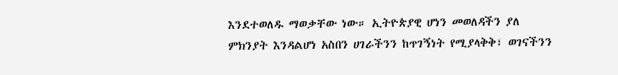እንደተወለዱ ማወቃቸው ነው። ኢትዮጵያዊ ሆነን መወለዳችን ያለ ምክንያት እንዳልሆነ አስበን ሀገራችንን ከጥገኝነት የሚያላቅቅ፣ ወገናችንን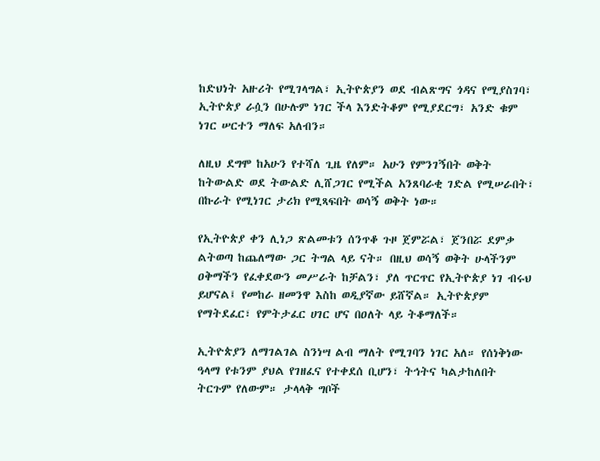ከድህነት አዙሪት የሚገላግል፣ ኢትዮጵያን ወደ ብልጽግና ጎዳና የሚያስገባ፣ ኢትዮጵያ ራሷን በሁሉም ነገር ችላ እንድትቆም የሚያደርግ፣ አንድ ቁም ነገር ሠርተን ማለፍ አለብን።

ለዚህ ደግሞ ከአሁን የተሻለ ጊዜ የለም። አሁን የምንገኝበት ወቅት ከትውልድ ወደ ትውልድ ሊሸጋገር የሚችል አንጸባራቂ ገድል የሚሠራበት፣ በኩራት የሚነገር ታሪክ የሚጻፍበት ወሳኝ ወቅት ነው።

የኢትዮጵያ ቀን ሊነጋ ጽልመቱን ሰንጥቆ ጉዞ ጀምሯል፣ ጀንበሯ ደምቃ ልትወጣ ከጨለማው ጋር ትግል ላይ ናት። በዚህ ወሳኝ ወቅት ሁላችንም ዐቅማችን የፈቀደውን መሥራት ከቻልን፣ ያለ ጥርጥር የኢትዮጵያ ነገ ብሩህ ይሆናል፤ የመከራ ዘመንዋ እስከ ወዲያኛው ይሸኛል። ኢትዮጵያም የማትደፈር፣ የምትታፈር ሀገር ሆና በዐለት ላይ ትቆማለች።

ኢትዮጵያን ለማገልገል ስንነሣ ልብ ማለት የሚገባን ነገር አለ። የሰነቅነው ዓላማ የቱንም ያህል የገዘፈና የተቀደሰ ቢሆን፣ ትኅትና ካልታከለበት ትርጉም የለውም። ታላላቅ ግቦች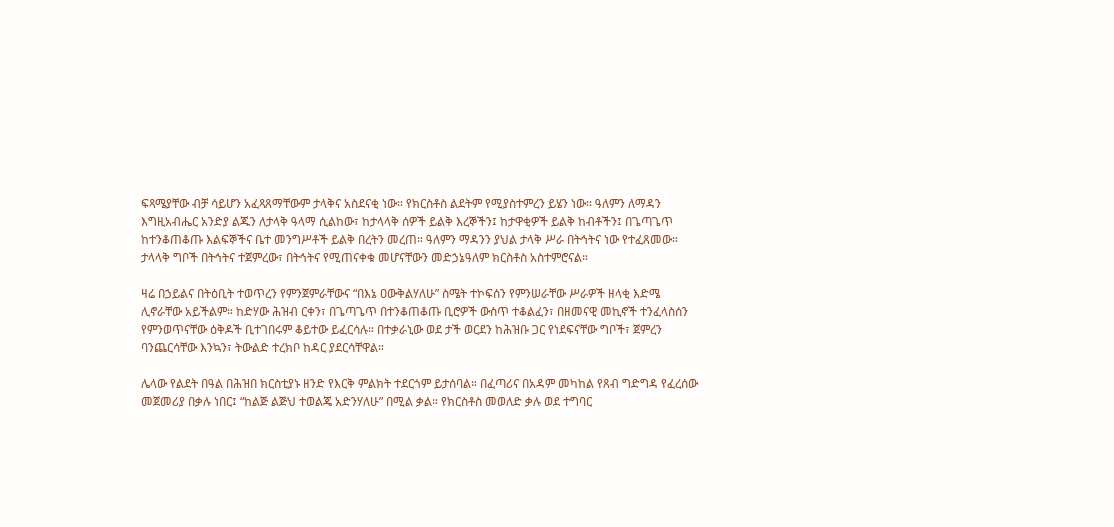ፍጻሜያቸው ብቻ ሳይሆን አፈጻጸማቸውም ታላቅና አስደናቂ ነው። የክርስቶስ ልደትም የሚያስተምረን ይሄን ነው። ዓለምን ለማዳን እግዚአብሔር አንድያ ልጁን ለታላቅ ዓላማ ሲልከው፣ ከታላላቅ ሰዎች ይልቅ እረኞችን፤ ከታዋቂዎች ይልቅ ከብቶችን፤ በጌጣጌጥ ከተንቆጠቆጡ እልፍኞችና ቤተ መንግሥቶች ይልቅ በረትን መረጠ። ዓለምን ማዳንን ያህል ታላቅ ሥራ በትኅትና ነው የተፈጸመው። ታላላቅ ግቦች በትኅትና ተጀምረው፣ በትኅትና የሚጠናቀቁ መሆናቸውን መድኃኔዓለም ክርስቶስ አስተምሮናል።

ዛሬ በኃይልና በትዕቢት ተወጥረን የምንጀምራቸውና “በእኔ ዐውቅልሃለሁ” ስሜት ተኮፍሰን የምንሠራቸው ሥራዎች ዘላቂ እድሜ ሊኖራቸው አይችልም። ከድሃው ሕዝብ ርቀን፣ በጌጣጌጥ በተንቆጠቆጡ ቢሮዎች ውስጥ ተቆልፈን፣ በዘመናዊ መኪኖች ተንፈላስሰን የምንወጥናቸው ዕቅዶች ቢተገበሩም ቆይተው ይፈርሳሉ። በተቃራኒው ወደ ታች ወርደን ከሕዝቡ ጋር የነደፍናቸው ግቦች፣ ጀምረን ባንጨርሳቸው እንኳን፣ ትውልድ ተረክቦ ከዳር ያደርሳቸዋል።

ሌላው የልደት በዓል በሕዝበ ክርስቲያኑ ዘንድ የእርቅ ምልክት ተደርጎም ይታሰባል። በፈጣሪና በአዳም መካከል የጸብ ግድግዳ የፈረሰው መጀመሪያ በቃሉ ነበር፤ “ከልጅ ልጅህ ተወልጄ አድንሃለሁ” በሚል ቃል። የክርስቶስ መወለድ ቃሉ ወደ ተግባር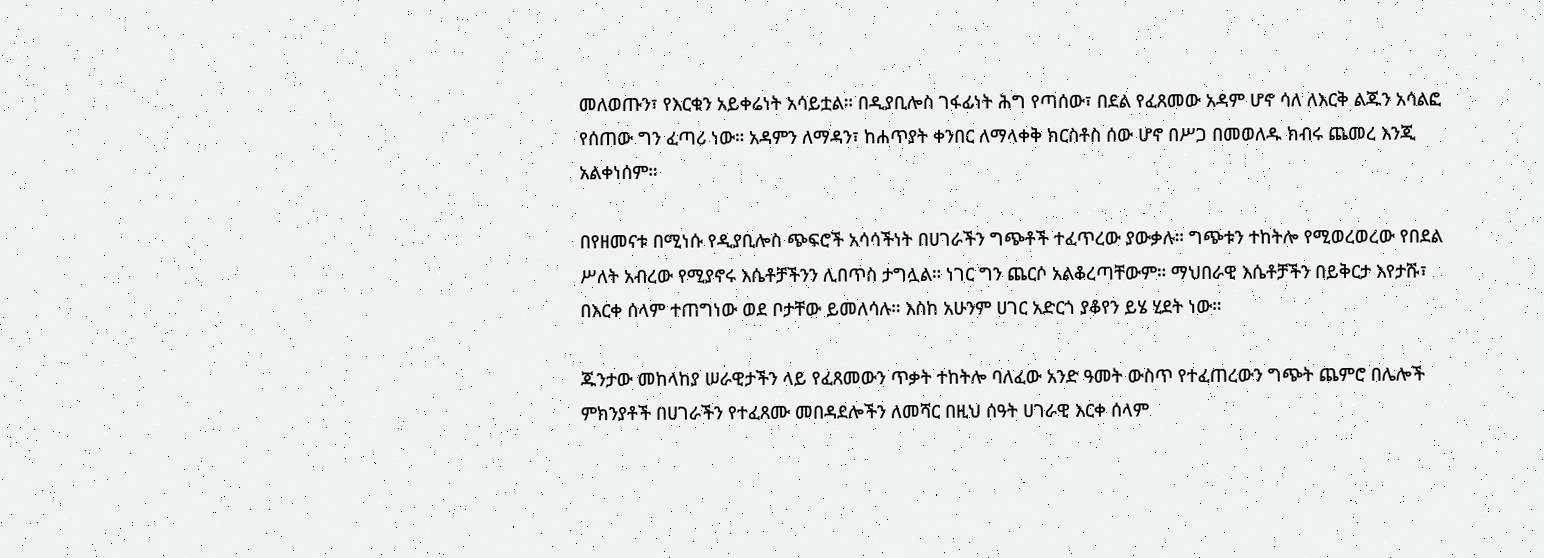መለወጡን፣ የእርቁን አይቀሬነት አሳይቷል። በዲያቢሎስ ገፋፊነት ሕግ የጣሰው፣ በደል የፈጸመው አዳም ሆኖ ሳለ ለእርቅ ልጁን አሳልፎ የሰጠው ግን ፈጣሪ ነው። አዳምን ለማዳን፣ ከሐጥያት ቀንበር ለማላቀቅ ክርስቶስ ሰው ሆኖ በሥጋ በመወለዱ ክብሩ ጨመረ እንጂ አልቀነሰም።

በየዘመናቱ በሚነሱ የዲያቢሎስ ጭፍሮች አሳሳችነት በሀገራችን ግጭቶች ተፈጥረው ያውቃሉ። ግጭቱን ተከትሎ የሚወረወረው የበደል ሥለት አብረው የሚያኖሩ እሴቶቻችንን ሊበጥስ ታግሏል። ነገር ግን ጨርሶ አልቆረጣቸውም። ማህበራዊ እሴቶቻችን በይቅርታ እየታሹ፣ በእርቀ ሰላም ተጠግነው ወደ ቦታቸው ይመለሳሉ። እስከ አሁንም ሀገር አድርጎ ያቆየን ይሄ ሂደት ነው።

ጁንታው መከላከያ ሠራዊታችን ላይ የፈጸመውን ጥቃት ተከትሎ ባለፈው አንድ ዓመት ውስጥ የተፈጠረውን ግጭት ጨምሮ በሌሎች ምክንያቶች በሀገራችን የተፈጸሙ መበዳደሎችን ለመሻር በዚህ ሰዓት ሀገራዊ እርቀ ሰላም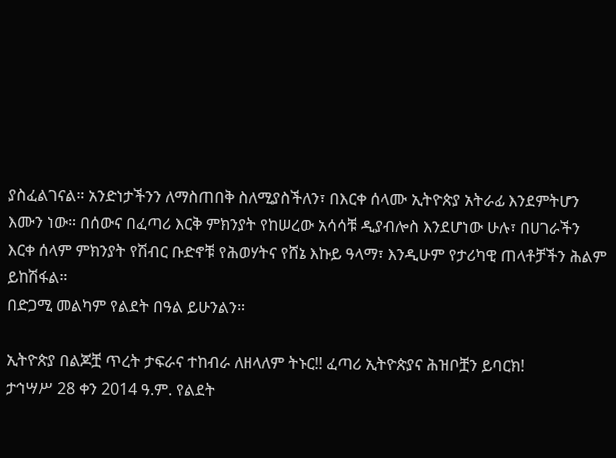ያስፈልገናል። አንድነታችንን ለማስጠበቅ ስለሚያስችለን፣ በእርቀ ሰላሙ ኢትዮጵያ አትራፊ እንደምትሆን እሙን ነው። በሰውና በፈጣሪ እርቅ ምክንያት የከሠረው አሳሳቹ ዲያብሎስ እንደሆነው ሁሉ፣ በሀገራችን እርቀ ሰላም ምክንያት የሽብር ቡድኖቹ የሕወሃትና የሸኔ እኩይ ዓላማ፣ እንዲሁም የታሪካዊ ጠላቶቻችን ሕልም ይከሽፋል።
በድጋሚ መልካም የልደት በዓል ይሁንልን።

ኢትዮጵያ በልጆቿ ጥረት ታፍራና ተከብራ ለዘላለም ትኑር!! ፈጣሪ ኢትዮጵያና ሕዝቦቿን ይባርክ!
ታኅሣሥ 28 ቀን 2014 ዓ.ም. የልደት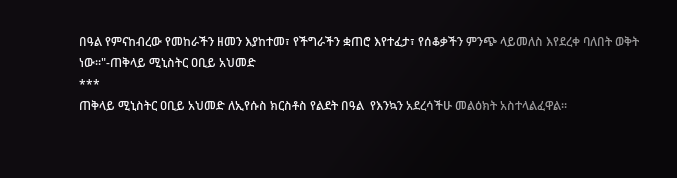በዓል የምናከብረው የመከራችን ዘመን እያከተመ፣ የችግራችን ቋጠሮ እየተፈታ፣ የሰቆቃችን ምንጭ ላይመለስ እየደረቀ ባለበት ወቅት ነው።"-ጠቅላይ ሚኒስትር ዐቢይ አህመድ
***
ጠቅላይ ሚኒስትር ዐቢይ አህመድ ለኢየሱስ ክርስቶስ የልደት በዓል  የእንኳን አደረሳችሁ መልዕክት አስተላልፈዋል፡፡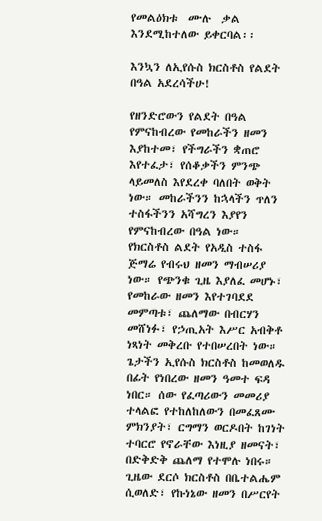የመልዕክቱ  ሙሉ  ቃል እንደሚከተለው ይቀርባል፡፡

እንኳን ለኢየሱስ ክርስቶስ የልደት በዓል አደረሳችሁ!

የዘንድሮውን የልደት በዓል የምናከብረው የመከራችን ዘመን እያከተመ፣ የችግራችን ቋጠሮ እየተፈታ፣ የሰቆቃችን ምንጭ ላይመለስ እየደረቀ ባለበት ወቅት ነው። መከራችንን ከኋላችን ጥለን ተስፋችንን አሻግረን እያየን የምናከብረው በዓል ነው።
የክርስቶስ ልደት የአዲስ ተስፋ ጅማሬ የብሩህ ዘመን ማብሠሪያ ነው። የጭንቁ ጊዜ እያለፈ መሆኑ፣ የመከራው ዘመን እየተገባደደ መምጣቱ፣ ጨለማው በብርሃን መሸነፉ፣ የኃጢአት እሥር አብቅቶ ነጻነት መቅረቡ የተበሠረበት ነው። ጌታችን ኢየሱስ ክርስቶስ ከመወለዱ በፊት የነበረው ዘመን ዓመተ ፍዳ ነበር። ሰው የፈጣሪውን መመሪያ ተላልፎ የተከለከለውን በመፈጸሙ ምክንያት፣ ርግማን ወርዶበት ከገነት ተባርሮ የኖራቸው እነዚያ ዘመናት፣ በድቅድቅ ጨለማ የተሞሉ ነበሩ። ጊዜው ደርሶ ክርስቶስ በቤተልሔም ሲወለድ፣ የኩነኔው ዘመን በሥርየት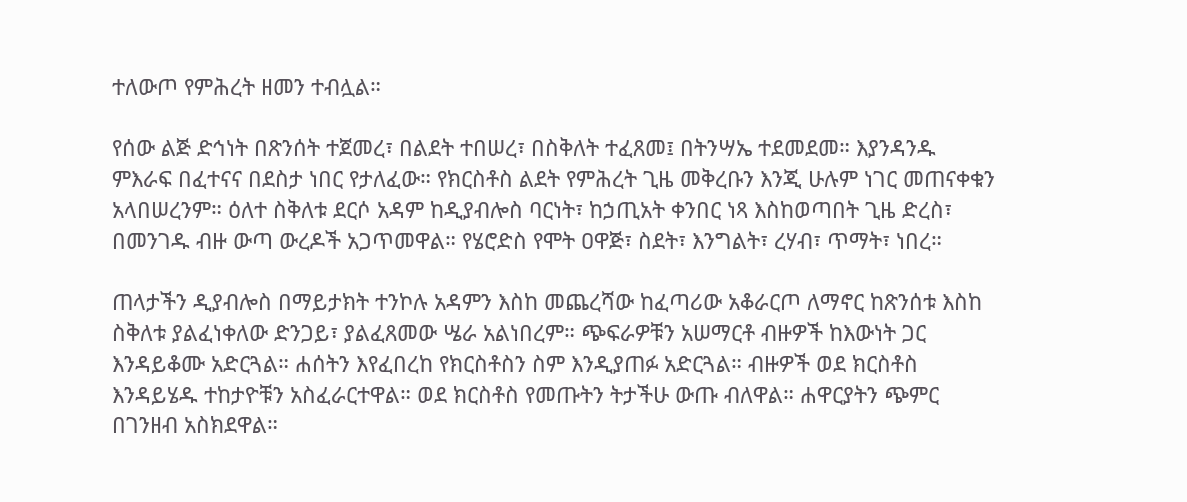ተለውጦ የምሕረት ዘመን ተብሏል።

የሰው ልጅ ድኅነት በጽንሰት ተጀመረ፣ በልደት ተበሠረ፣ በስቅለት ተፈጸመ፤ በትንሣኤ ተደመደመ። እያንዳንዱ ምእራፍ በፈተናና በደስታ ነበር የታለፈው። የክርስቶስ ልደት የምሕረት ጊዜ መቅረቡን እንጂ ሁሉም ነገር መጠናቀቁን አላበሠረንም። ዕለተ ስቅለቱ ደርሶ አዳም ከዲያብሎስ ባርነት፣ ከኃጢአት ቀንበር ነጻ እስከወጣበት ጊዜ ድረስ፣ በመንገዱ ብዙ ውጣ ውረዶች አጋጥመዋል። የሄሮድስ የሞት ዐዋጅ፣ ስደት፣ እንግልት፣ ረሃብ፣ ጥማት፣ ነበረ።

ጠላታችን ዲያብሎስ በማይታክት ተንኮሉ አዳምን እስከ መጨረሻው ከፈጣሪው አቆራርጦ ለማኖር ከጽንሰቱ እስከ ስቅለቱ ያልፈነቀለው ድንጋይ፣ ያልፈጸመው ሤራ አልነበረም። ጭፍራዎቹን አሠማርቶ ብዙዎች ከእውነት ጋር እንዳይቆሙ አድርጓል። ሐሰትን እየፈበረከ የክርስቶስን ስም እንዲያጠፉ አድርጓል። ብዙዎች ወደ ክርስቶስ እንዳይሄዱ ተከታዮቹን አስፈራርተዋል። ወደ ክርስቶስ የመጡትን ትታችሁ ውጡ ብለዋል። ሐዋርያትን ጭምር በገንዘብ አስክደዋል።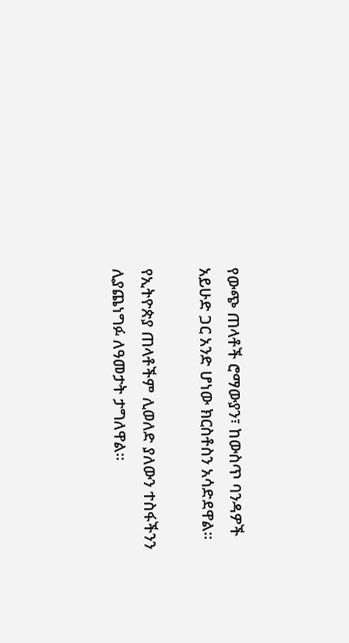የውጭ ጠላቶች ሮማውያን፣ ከውስጥ ባንዳዎች አይሁድ ጋር አንድ ሆነው ክርስቶስን አሳድደዋል።

የኢትዮጵያ ጠላቶችም ሊወለድ ያለውን ተስፋችንን ሊያጨነግፉ ለዓመታት ታግለዋል።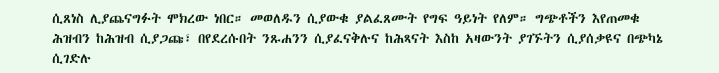ሲጸነስ ሊያጨናግፉት ሞክረው ነበር። መወለዱን ሲያውቁ ያልፈጸሙት የግፍ ዓይነት የለም። ግጭቶችን እየጠመቁ ሕዝብን ከሕዝብ ሲያጋጩ፣ በየደረሱበት ንጹሐንን ሲያፈናቅሉና ከሕጻናት እስከ አዛውንት ያገኙትን ሲያሰቃዩና በጭካኔ ሲገድሉ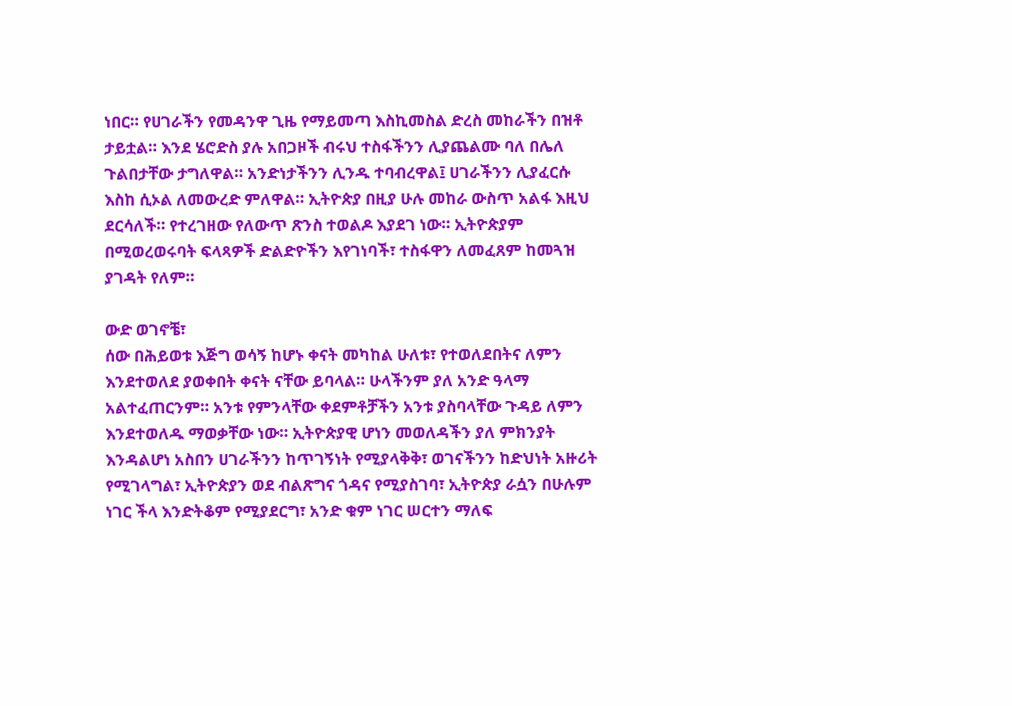ነበር። የሀገራችን የመዳንዋ ጊዜ የማይመጣ እስኪመስል ድረስ መከራችን በዝቶ ታይቷል። እንደ ሄሮድስ ያሉ አበጋዞች ብሩህ ተስፋችንን ሊያጨልሙ ባለ በሌለ ጉልበታቸው ታግለዋል። አንድነታችንን ሊንዱ ተባብረዋል፤ ሀገራችንን ሊያፈርሱ እስከ ሲኦል ለመውረድ ምለዋል። ኢትዮጵያ በዚያ ሁሉ መከራ ውስጥ አልፋ እዚህ ደርሳለች። የተረገዘው የለውጥ ጽንስ ተወልዶ እያደገ ነው። ኢትዮጵያም በሚወረወሩባት ፍላጻዎች ድልድዮችን እየገነባች፣ ተስፋዋን ለመፈጸም ከመጓዝ ያገዳት የለም።

ውድ ወገኖቼ፣
ሰው በሕይወቱ እጅግ ወሳኝ ከሆኑ ቀናት መካከል ሁለቱ፣ የተወለደበትና ለምን እንደተወለደ ያወቀበት ቀናት ናቸው ይባላል። ሁላችንም ያለ አንድ ዓላማ አልተፈጠርንም። አንቱ የምንላቸው ቀደምቶቻችን አንቱ ያስባላቸው ጉዳይ ለምን እንደተወለዱ ማወቃቸው ነው። ኢትዮጵያዊ ሆነን መወለዳችን ያለ ምክንያት እንዳልሆነ አስበን ሀገራችንን ከጥገኝነት የሚያላቅቅ፣ ወገናችንን ከድህነት አዙሪት የሚገላግል፣ ኢትዮጵያን ወደ ብልጽግና ጎዳና የሚያስገባ፣ ኢትዮጵያ ራሷን በሁሉም ነገር ችላ እንድትቆም የሚያደርግ፣ አንድ ቁም ነገር ሠርተን ማለፍ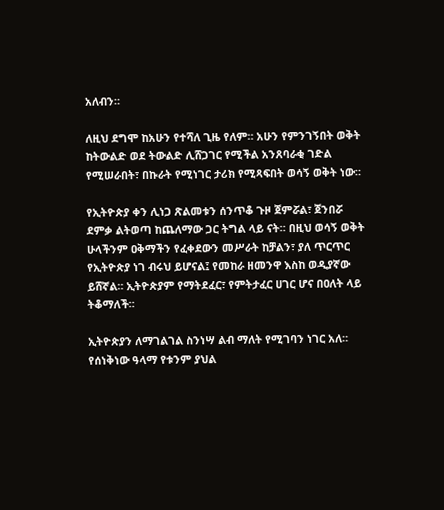አለብን።

ለዚህ ደግሞ ከአሁን የተሻለ ጊዜ የለም። አሁን የምንገኝበት ወቅት ከትውልድ ወደ ትውልድ ሊሸጋገር የሚችል አንጸባራቂ ገድል የሚሠራበት፣ በኩራት የሚነገር ታሪክ የሚጻፍበት ወሳኝ ወቅት ነው።

የኢትዮጵያ ቀን ሊነጋ ጽልመቱን ሰንጥቆ ጉዞ ጀምሯል፣ ጀንበሯ ደምቃ ልትወጣ ከጨለማው ጋር ትግል ላይ ናት። በዚህ ወሳኝ ወቅት ሁላችንም ዐቅማችን የፈቀደውን መሥራት ከቻልን፣ ያለ ጥርጥር የኢትዮጵያ ነገ ብሩህ ይሆናል፤ የመከራ ዘመንዋ እስከ ወዲያኛው ይሸኛል። ኢትዮጵያም የማትደፈር፣ የምትታፈር ሀገር ሆና በዐለት ላይ ትቆማለች።

ኢትዮጵያን ለማገልገል ስንነሣ ልብ ማለት የሚገባን ነገር አለ። የሰነቅነው ዓላማ የቱንም ያህል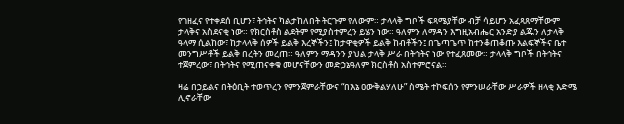የገዘፈና የተቀደሰ ቢሆን፣ ትኅትና ካልታከለበት ትርጉም የለውም። ታላላቅ ግቦች ፍጻሜያቸው ብቻ ሳይሆን አፈጻጸማቸውም ታላቅና አስደናቂ ነው። የክርስቶስ ልደትም የሚያስተምረን ይሄን ነው። ዓለምን ለማዳን እግዚአብሔር አንድያ ልጁን ለታላቅ ዓላማ ሲልከው፣ ከታላላቅ ሰዎች ይልቅ እረኞችን፤ ከታዋቂዎች ይልቅ ከብቶችን፤ በጌጣጌጥ ከተንቆጠቆጡ እልፍኞችና ቤተ መንግሥቶች ይልቅ በረትን መረጠ። ዓለምን ማዳንን ያህል ታላቅ ሥራ በትኅትና ነው የተፈጸመው። ታላላቅ ግቦች በትኅትና ተጀምረው፣ በትኅትና የሚጠናቀቁ መሆናቸውን መድኃኔዓለም ክርስቶስ አስተምሮናል።

ዛሬ በኃይልና በትዕቢት ተወጥረን የምንጀምራቸውና “በእኔ ዐውቅልሃለሁ” ስሜት ተኮፍሰን የምንሠራቸው ሥራዎች ዘላቂ እድሜ ሊኖራቸው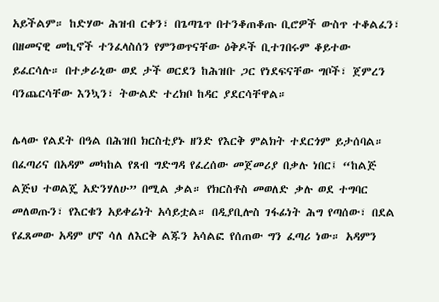አይችልም። ከድሃው ሕዝብ ርቀን፣ በጌጣጌጥ በተንቆጠቆጡ ቢሮዎች ውስጥ ተቆልፈን፣ በዘመናዊ መኪኖች ተንፈላስሰን የምንወጥናቸው ዕቅዶች ቢተገበሩም ቆይተው ይፈርሳሉ። በተቃራኒው ወደ ታች ወርደን ከሕዝቡ ጋር የነደፍናቸው ግቦች፣ ጀምረን ባንጨርሳቸው እንኳን፣ ትውልድ ተረክቦ ከዳር ያደርሳቸዋል።

ሌላው የልደት በዓል በሕዝበ ክርስቲያኑ ዘንድ የእርቅ ምልክት ተደርጎም ይታሰባል። በፈጣሪና በአዳም መካከል የጸብ ግድግዳ የፈረሰው መጀመሪያ በቃሉ ነበር፤ “ከልጅ ልጅህ ተወልጄ አድንሃለሁ” በሚል ቃል። የክርስቶስ መወለድ ቃሉ ወደ ተግባር መለወጡን፣ የእርቁን አይቀሬነት አሳይቷል። በዲያቢሎስ ገፋፊነት ሕግ የጣሰው፣ በደል የፈጸመው አዳም ሆኖ ሳለ ለእርቅ ልጁን አሳልፎ የሰጠው ግን ፈጣሪ ነው። አዳምን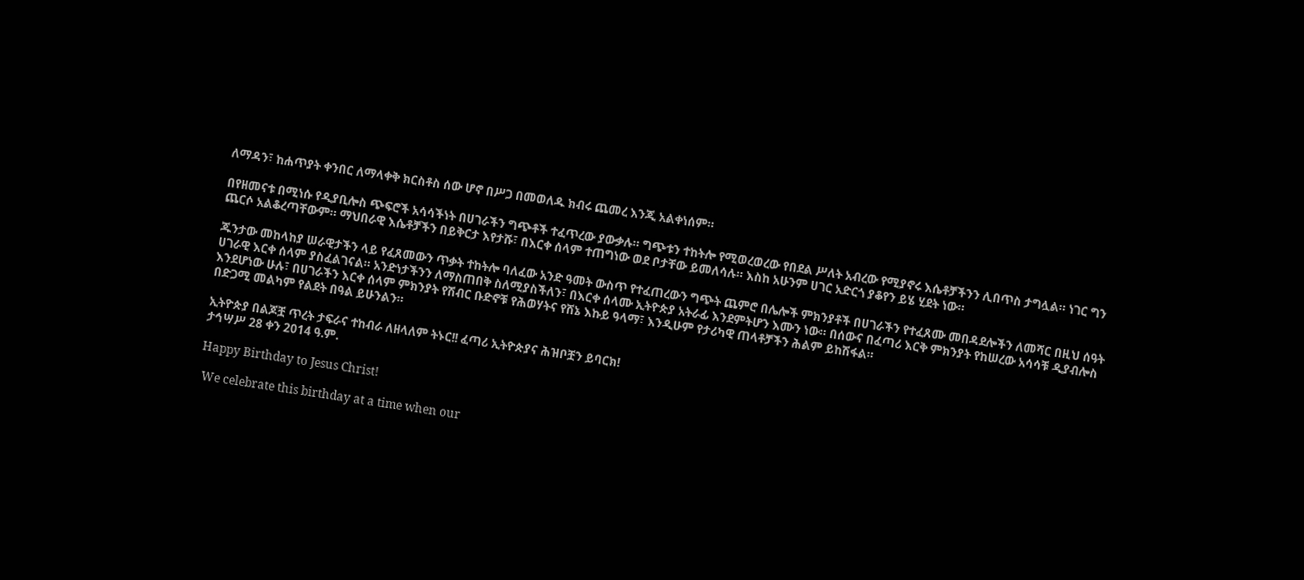ለማዳን፣ ከሐጥያት ቀንበር ለማላቀቅ ክርስቶስ ሰው ሆኖ በሥጋ በመወለዱ ክብሩ ጨመረ እንጂ አልቀነሰም።

በየዘመናቱ በሚነሱ የዲያቢሎስ ጭፍሮች አሳሳችነት በሀገራችን ግጭቶች ተፈጥረው ያውቃሉ። ግጭቱን ተከትሎ የሚወረወረው የበደል ሥለት አብረው የሚያኖሩ እሴቶቻችንን ሊበጥስ ታግሏል። ነገር ግን ጨርሶ አልቆረጣቸውም። ማህበራዊ እሴቶቻችን በይቅርታ እየታሹ፣ በእርቀ ሰላም ተጠግነው ወደ ቦታቸው ይመለሳሉ። እስከ አሁንም ሀገር አድርጎ ያቆየን ይሄ ሂደት ነው።

ጁንታው መከላከያ ሠራዊታችን ላይ የፈጸመውን ጥቃት ተከትሎ ባለፈው አንድ ዓመት ውስጥ የተፈጠረውን ግጭት ጨምሮ በሌሎች ምክንያቶች በሀገራችን የተፈጸሙ መበዳደሎችን ለመሻር በዚህ ሰዓት ሀገራዊ እርቀ ሰላም ያስፈልገናል። አንድነታችንን ለማስጠበቅ ስለሚያስችለን፣ በእርቀ ሰላሙ ኢትዮጵያ አትራፊ እንደምትሆን እሙን ነው። በሰውና በፈጣሪ እርቅ ምክንያት የከሠረው አሳሳቹ ዲያብሎስ እንደሆነው ሁሉ፣ በሀገራችን እርቀ ሰላም ምክንያት የሽብር ቡድኖቹ የሕወሃትና የሸኔ እኩይ ዓላማ፣ እንዲሁም የታሪካዊ ጠላቶቻችን ሕልም ይከሽፋል።
በድጋሚ መልካም የልደት በዓል ይሁንልን።

ኢትዮጵያ በልጆቿ ጥረት ታፍራና ተከብራ ለዘላለም ትኑር!! ፈጣሪ ኢትዮጵያና ሕዝቦቿን ይባርክ!
ታኅሣሥ 28 ቀን 2014 ዓ.ም.

Happy Birthday to Jesus Christ!

 We celebrate this birthday at a time when our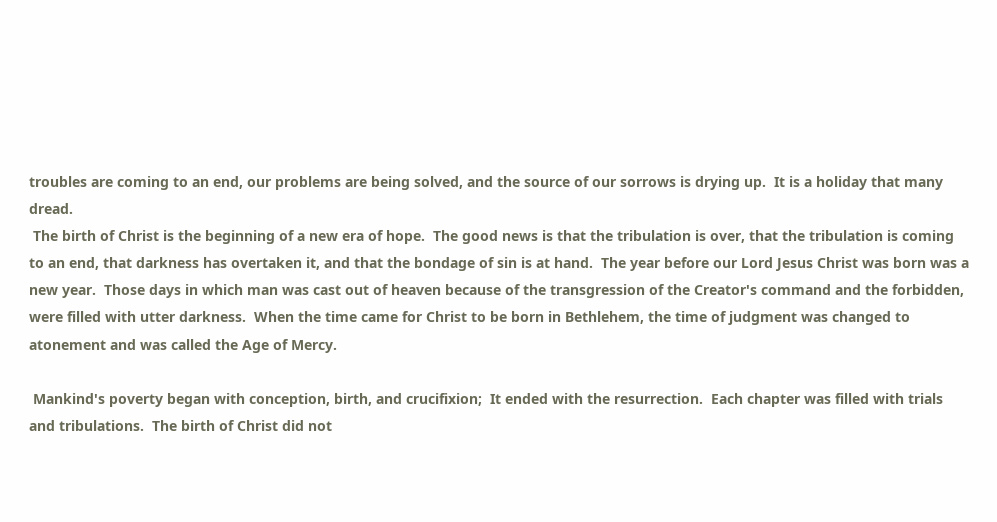troubles are coming to an end, our problems are being solved, and the source of our sorrows is drying up.  It is a holiday that many dread.
 The birth of Christ is the beginning of a new era of hope.  The good news is that the tribulation is over, that the tribulation is coming to an end, that darkness has overtaken it, and that the bondage of sin is at hand.  The year before our Lord Jesus Christ was born was a new year.  Those days in which man was cast out of heaven because of the transgression of the Creator's command and the forbidden, were filled with utter darkness.  When the time came for Christ to be born in Bethlehem, the time of judgment was changed to atonement and was called the Age of Mercy.

 Mankind's poverty began with conception, birth, and crucifixion;  It ended with the resurrection.  Each chapter was filled with trials and tribulations.  The birth of Christ did not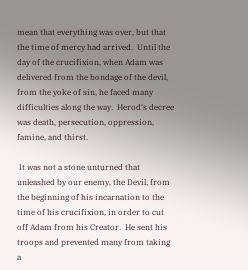mean that everything was over, but that the time of mercy had arrived.  Until the day of the crucifixion, when Adam was delivered from the bondage of the devil, from the yoke of sin, he faced many difficulties along the way.  Herod's decree was death, persecution, oppression, famine, and thirst.

 It was not a stone unturned that unleashed by our enemy, the Devil, from the beginning of his incarnation to the time of his crucifixion, in order to cut off Adam from his Creator.  He sent his troops and prevented many from taking a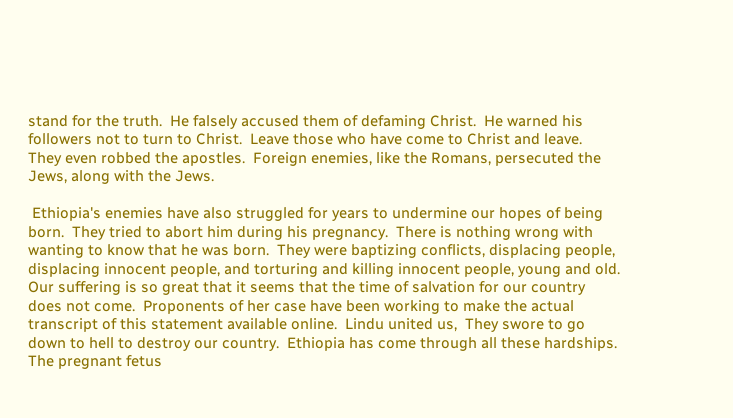stand for the truth.  He falsely accused them of defaming Christ.  He warned his followers not to turn to Christ.  Leave those who have come to Christ and leave.  They even robbed the apostles.  Foreign enemies, like the Romans, persecuted the Jews, along with the Jews.

 Ethiopia's enemies have also struggled for years to undermine our hopes of being born.  They tried to abort him during his pregnancy.  There is nothing wrong with wanting to know that he was born.  They were baptizing conflicts, displacing people, displacing innocent people, and torturing and killing innocent people, young and old.  Our suffering is so great that it seems that the time of salvation for our country does not come.  Proponents of her case have been working to make the actual transcript of this statement available online.  Lindu united us,  They swore to go down to hell to destroy our country.  Ethiopia has come through all these hardships.  The pregnant fetus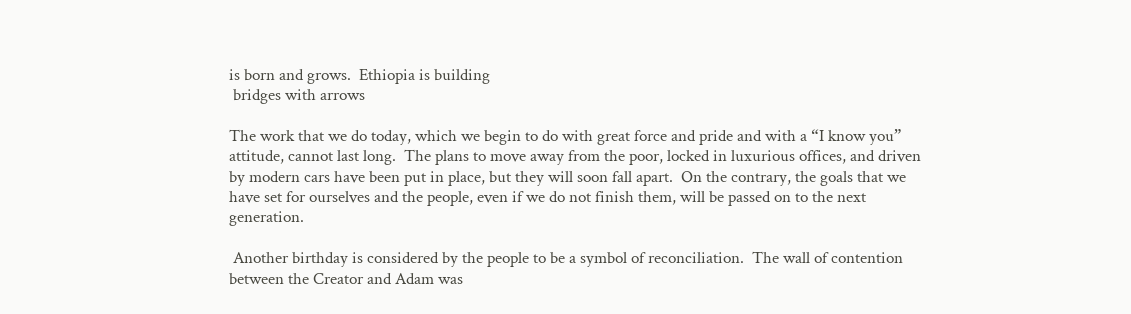is born and grows.  Ethiopia is building
 bridges with arrows

The work that we do today, which we begin to do with great force and pride and with a “I know you” attitude, cannot last long.  The plans to move away from the poor, locked in luxurious offices, and driven by modern cars have been put in place, but they will soon fall apart.  On the contrary, the goals that we have set for ourselves and the people, even if we do not finish them, will be passed on to the next generation.

 Another birthday is considered by the people to be a symbol of reconciliation.  The wall of contention between the Creator and Adam was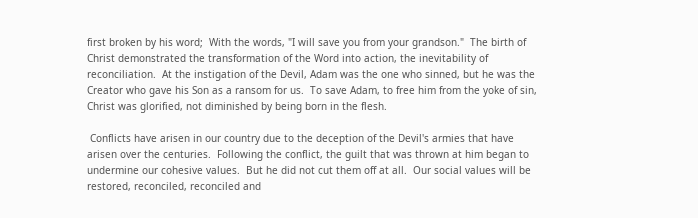first broken by his word;  With the words, "I will save you from your grandson."  The birth of Christ demonstrated the transformation of the Word into action, the inevitability of reconciliation.  At the instigation of the Devil, Adam was the one who sinned, but he was the Creator who gave his Son as a ransom for us.  To save Adam, to free him from the yoke of sin, Christ was glorified, not diminished by being born in the flesh.

 Conflicts have arisen in our country due to the deception of the Devil's armies that have arisen over the centuries.  Following the conflict, the guilt that was thrown at him began to undermine our cohesive values.  But he did not cut them off at all.  Our social values will be restored, reconciled, reconciled and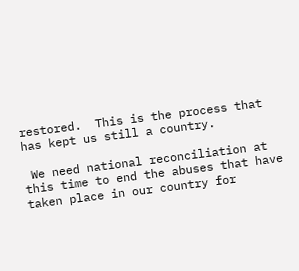restored.  This is the process that has kept us still a country.

 We need national reconciliation at this time to end the abuses that have taken place in our country for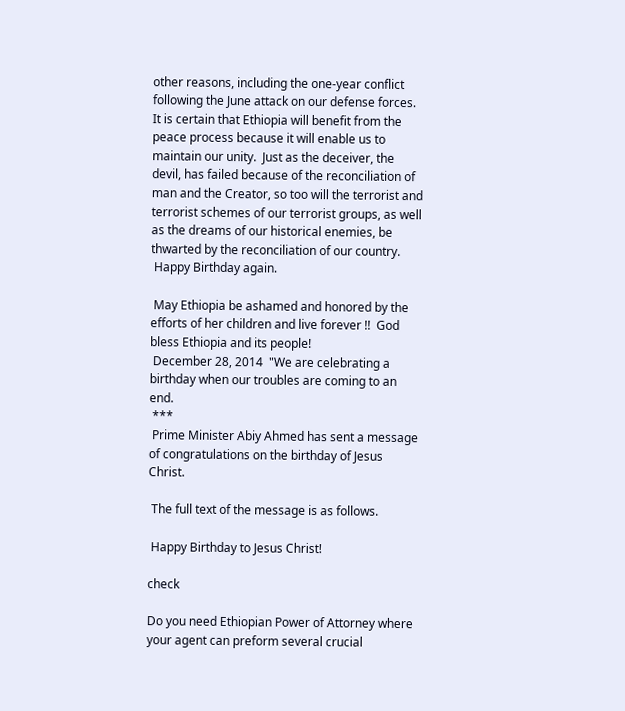other reasons, including the one-year conflict following the June attack on our defense forces.  It is certain that Ethiopia will benefit from the peace process because it will enable us to maintain our unity.  Just as the deceiver, the devil, has failed because of the reconciliation of man and the Creator, so too will the terrorist and terrorist schemes of our terrorist groups, as well as the dreams of our historical enemies, be thwarted by the reconciliation of our country.
 Happy Birthday again.

 May Ethiopia be ashamed and honored by the efforts of her children and live forever !!  God bless Ethiopia and its people!
 December 28, 2014  "We are celebrating a birthday when our troubles are coming to an end.
 ***
 Prime Minister Abiy Ahmed has sent a message of congratulations on the birthday of Jesus Christ.

 The full text of the message is as follows.

 Happy Birthday to Jesus Christ!

check

Do you need Ethiopian Power of Attorney where your agent can preform several crucial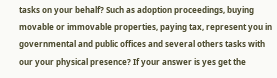tasks on your behalf? Such as adoption proceedings, buying movable or immovable properties, paying tax, represent you in governmental and public offices and several others tasks with our your physical presence? If your answer is yes get the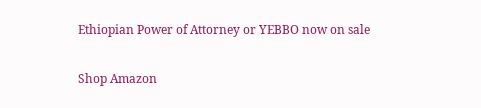Ethiopian Power of Attorney or YEBBO now on sale

Shop Amazon